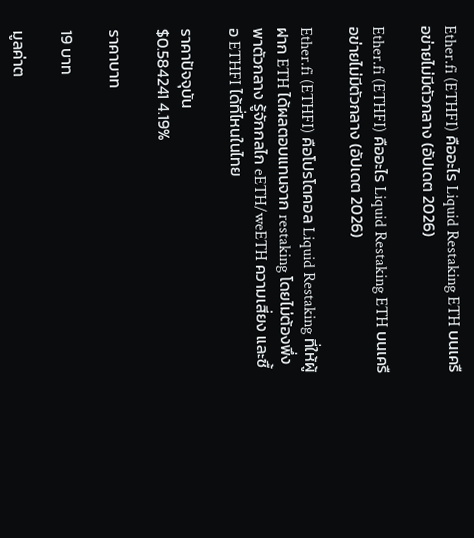Ether.fi (ETHFI) คืออะไร Liquid Restaking ETH บนเครือข่ายไม่มีตัวกลาง (อัปเดต 2026)

Ether.fi (ETHFI) คืออะไร Liquid Restaking ETH บนเครือข่ายไม่มีตัวกลาง (อัปเดต 2026)

Ether.fi (ETHFI) คือโปรโตคอล Liquid Restaking ที่ให้ผู้ฝาก ETH ได้ผลตอบแทนจาก restaking โดยไม่ต้องพึ่งพาตัวกลาง รู้จักกลไก eETH/weETH ความเสี่ยง และซื้อ ETHFI ได้ที่ไหนในไทย

ราคาปัจจุบัน
$0.584241 4.19%

ราคาบาท

19 บาท

มูลค่าต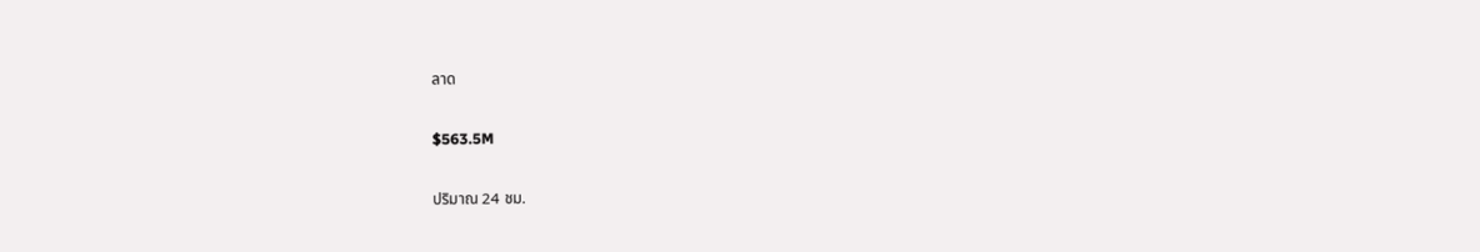ลาด

$563.5M

ปริมาณ 24 ชม.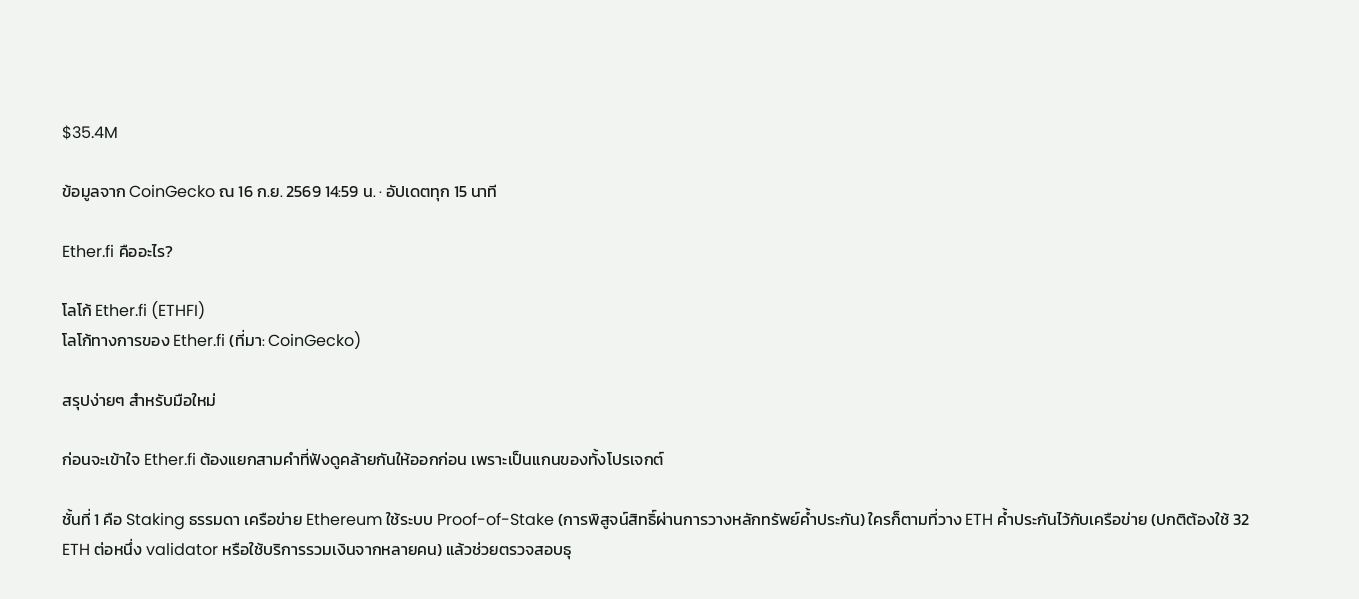$35.4M

ข้อมูลจาก CoinGecko ณ 16 ก.ย. 2569 14:59 น. · อัปเดตทุก 15 นาที

Ether.fi คืออะไร?

โลโก้ Ether.fi (ETHFI)
โลโก้ทางการของ Ether.fi (ที่มา: CoinGecko)

สรุปง่ายๆ สำหรับมือใหม่

ก่อนจะเข้าใจ Ether.fi ต้องแยกสามคำที่ฟังดูคล้ายกันให้ออกก่อน เพราะเป็นแกนของทั้งโปรเจกต์

ชั้นที่ 1 คือ Staking ธรรมดา เครือข่าย Ethereum ใช้ระบบ Proof-of-Stake (การพิสูจน์สิทธิ์ผ่านการวางหลักทรัพย์ค้ำประกัน) ใครก็ตามที่วาง ETH ค้ำประกันไว้กับเครือข่าย (ปกติต้องใช้ 32 ETH ต่อหนึ่ง validator หรือใช้บริการรวมเงินจากหลายคน) แล้วช่วยตรวจสอบธุ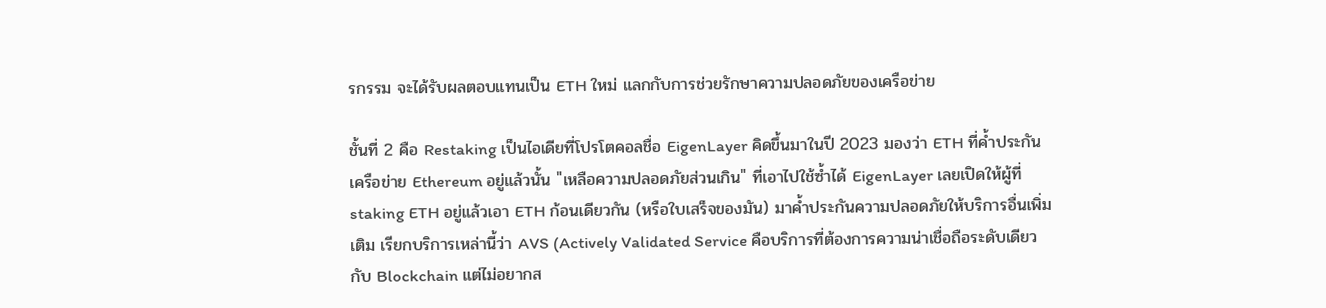รกรรม จะได้รับผลตอบแทนเป็น ETH ใหม่ แลกกับการช่วยรักษาความปลอดภัยของเครือข่าย

ชั้นที่ 2 คือ Restaking เป็นไอเดียที่โปรโตคอลชื่อ EigenLayer คิดขึ้นมาในปี 2023 มองว่า ETH ที่ค้ำประกันเครือข่าย Ethereum อยู่แล้วนั้น "เหลือความปลอดภัยส่วนเกิน" ที่เอาไปใช้ซ้ำได้ EigenLayer เลยเปิดให้ผู้ที่ staking ETH อยู่แล้วเอา ETH ก้อนเดียวกัน (หรือใบเสร็จของมัน) มาค้ำประกันความปลอดภัยให้บริการอื่นเพิ่มเติม เรียกบริการเหล่านี้ว่า AVS (Actively Validated Service คือบริการที่ต้องการความน่าเชื่อถือระดับเดียวกับ Blockchain แต่ไม่อยากส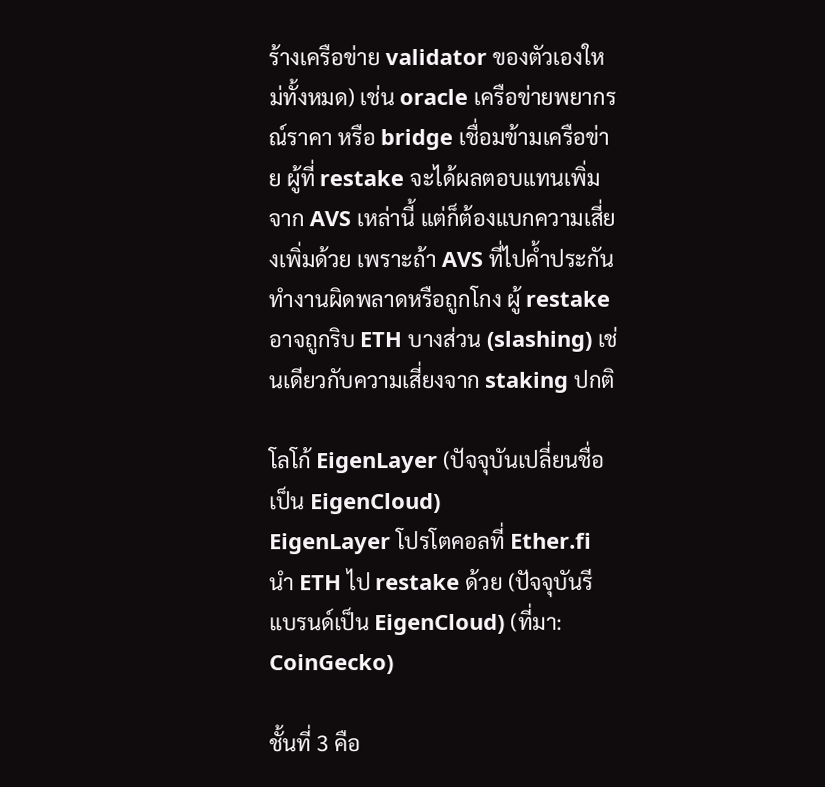ร้างเครือข่าย validator ของตัวเองใหม่ทั้งหมด) เช่น oracle เครือข่ายพยากรณ์ราคา หรือ bridge เชื่อมข้ามเครือข่าย ผู้ที่ restake จะได้ผลตอบแทนเพิ่มจาก AVS เหล่านี้ แต่ก็ต้องแบกความเสี่ยงเพิ่มด้วย เพราะถ้า AVS ที่ไปค้ำประกันทำงานผิดพลาดหรือถูกโกง ผู้ restake อาจถูกริบ ETH บางส่วน (slashing) เช่นเดียวกับความเสี่ยงจาก staking ปกติ

โลโก้ EigenLayer (ปัจจุบันเปลี่ยนชื่อเป็น EigenCloud)
EigenLayer โปรโตคอลที่ Ether.fi นำ ETH ไป restake ด้วย (ปัจจุบันรีแบรนด์เป็น EigenCloud) (ที่มา: CoinGecko)

ชั้นที่ 3 คือ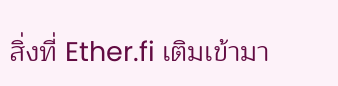สิ่งที่ Ether.fi เติมเข้ามา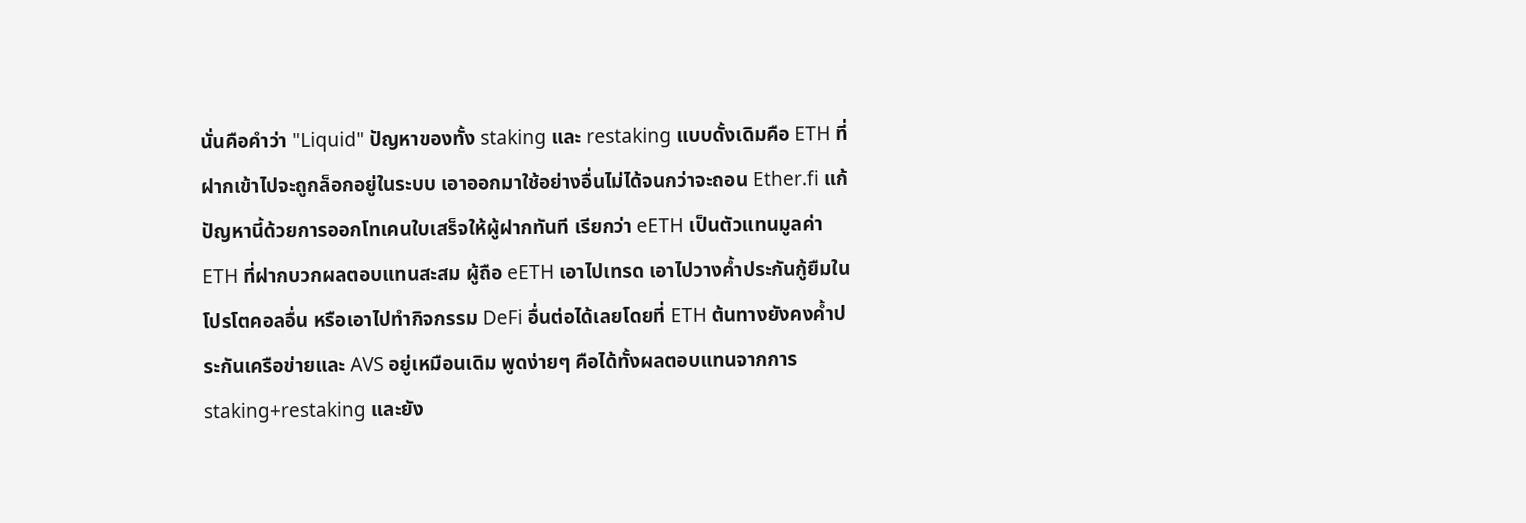นั่นคือคำว่า "Liquid" ปัญหาของทั้ง staking และ restaking แบบดั้งเดิมคือ ETH ที่ฝากเข้าไปจะถูกล็อกอยู่ในระบบ เอาออกมาใช้อย่างอื่นไม่ได้จนกว่าจะถอน Ether.fi แก้ปัญหานี้ด้วยการออกโทเคนใบเสร็จให้ผู้ฝากทันที เรียกว่า eETH เป็นตัวแทนมูลค่า ETH ที่ฝากบวกผลตอบแทนสะสม ผู้ถือ eETH เอาไปเทรด เอาไปวางค้ำประกันกู้ยืมในโปรโตคอลอื่น หรือเอาไปทำกิจกรรม DeFi อื่นต่อได้เลยโดยที่ ETH ต้นทางยังคงค้ำประกันเครือข่ายและ AVS อยู่เหมือนเดิม พูดง่ายๆ คือได้ทั้งผลตอบแทนจากการ staking+restaking และยัง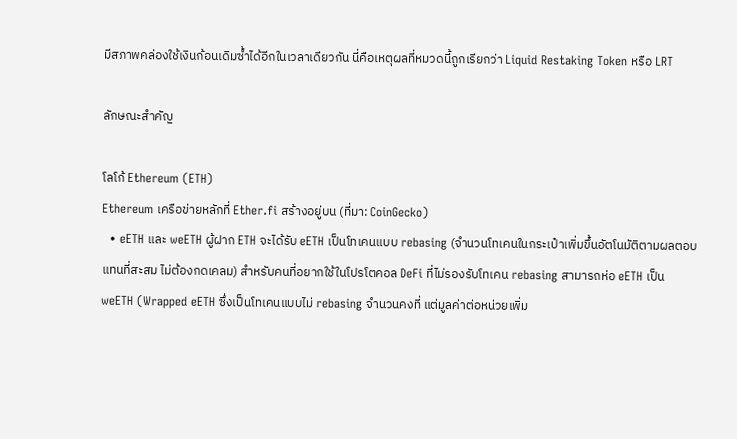มีสภาพคล่องใช้เงินก้อนเดิมซ้ำได้อีกในเวลาเดียวกัน นี่คือเหตุผลที่หมวดนี้ถูกเรียกว่า Liquid Restaking Token หรือ LRT

ลักษณะสำคัญ

โลโก้ Ethereum (ETH)
Ethereum เครือข่ายหลักที่ Ether.fi สร้างอยู่บน (ที่มา: CoinGecko)
  • eETH และ weETH ผู้ฝาก ETH จะได้รับ eETH เป็นโทเคนแบบ rebasing (จำนวนโทเคนในกระเป๋าเพิ่มขึ้นอัตโนมัติตามผลตอบแทนที่สะสม ไม่ต้องกดเคลม) สำหรับคนที่อยากใช้ในโปรโตคอล DeFi ที่ไม่รองรับโทเคน rebasing สามารถห่อ eETH เป็น weETH (Wrapped eETH ซึ่งเป็นโทเคนแบบไม่ rebasing จำนวนคงที่ แต่มูลค่าต่อหน่วยเพิ่ม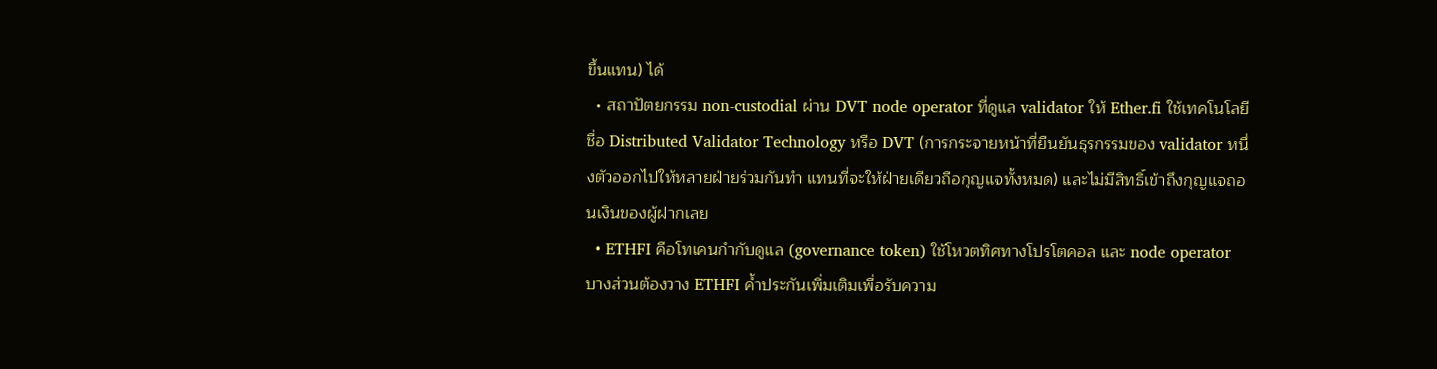ขึ้นแทน) ได้
  • สถาปัตยกรรม non-custodial ผ่าน DVT node operator ที่ดูแล validator ให้ Ether.fi ใช้เทคโนโลยีชื่อ Distributed Validator Technology หรือ DVT (การกระจายหน้าที่ยืนยันธุรกรรมของ validator หนึ่งตัวออกไปให้หลายฝ่ายร่วมกันทำ แทนที่จะให้ฝ่ายเดียวถือกุญแจทั้งหมด) และไม่มีสิทธิ์เข้าถึงกุญแจถอนเงินของผู้ฝากเลย
  • ETHFI คือโทเคนกำกับดูแล (governance token) ใช้โหวตทิศทางโปรโตคอล และ node operator บางส่วนต้องวาง ETHFI ค้ำประกันเพิ่มเติมเพื่อรับความ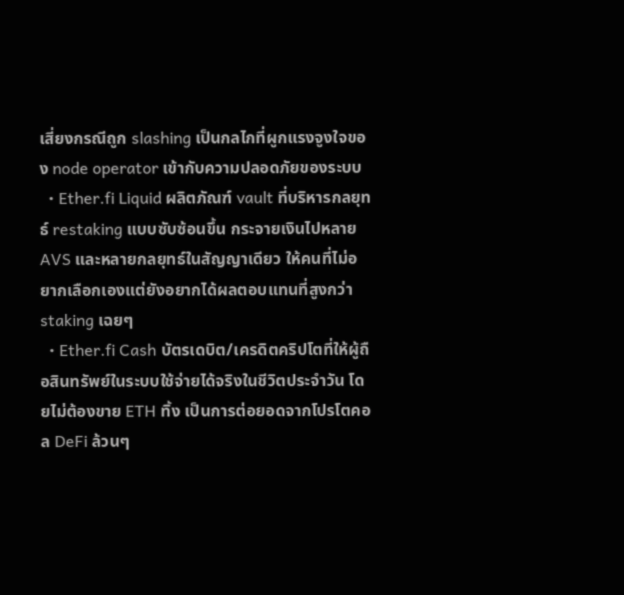เสี่ยงกรณีถูก slashing เป็นกลไกที่ผูกแรงจูงใจของ node operator เข้ากับความปลอดภัยของระบบ
  • Ether.fi Liquid ผลิตภัณฑ์ vault ที่บริหารกลยุทธ์ restaking แบบซับซ้อนขึ้น กระจายเงินไปหลาย AVS และหลายกลยุทธ์ในสัญญาเดียว ให้คนที่ไม่อยากเลือกเองแต่ยังอยากได้ผลตอบแทนที่สูงกว่า staking เฉยๆ
  • Ether.fi Cash บัตรเดบิต/เครดิตคริปโตที่ให้ผู้ถือสินทรัพย์ในระบบใช้จ่ายได้จริงในชีวิตประจำวัน โดยไม่ต้องขาย ETH ทิ้ง เป็นการต่อยอดจากโปรโตคอล DeFi ล้วนๆ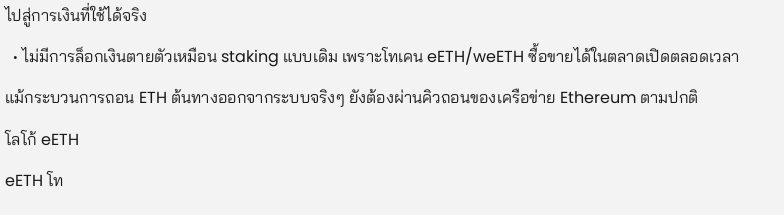ไปสู่การเงินที่ใช้ได้จริง
  • ไม่มีการล็อกเงินตายตัวเหมือน staking แบบเดิม เพราะโทเคน eETH/weETH ซื้อขายได้ในตลาดเปิดตลอดเวลา แม้กระบวนการถอน ETH ต้นทางออกจากระบบจริงๆ ยังต้องผ่านคิวถอนของเครือข่าย Ethereum ตามปกติ
โลโก้ eETH
eETH โท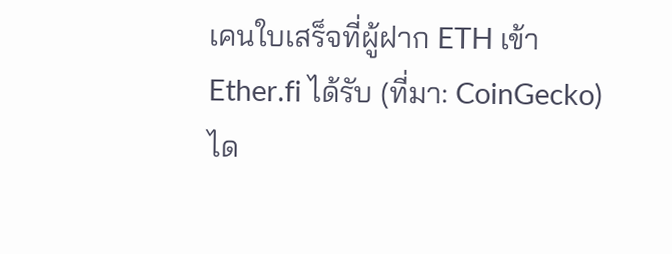เคนใบเสร็จที่ผู้ฝาก ETH เข้า Ether.fi ได้รับ (ที่มา: CoinGecko)
ได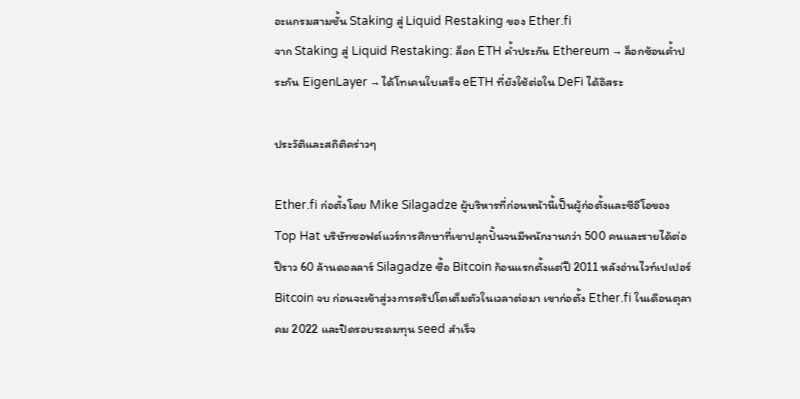อะแกรมสามชั้น Staking สู่ Liquid Restaking ของ Ether.fi
จาก Staking สู่ Liquid Restaking: ล็อก ETH ค้ำประกัน Ethereum → ล็อกซ้อนค้ำประกัน EigenLayer → ได้โทเคนใบเสร็จ eETH ที่ยังใช้ต่อใน DeFi ได้อิสระ

ประวัติและสถิติคร่าวๆ

Ether.fi ก่อตั้งโดย Mike Silagadze ผู้บริหารที่ก่อนหน้านี้เป็นผู้ก่อตั้งและซีอีโอของ Top Hat บริษัทซอฟต์แวร์การศึกษาที่เขาปลุกปั้นจนมีพนักงานกว่า 500 คนและรายได้ต่อปีราว 60 ล้านดอลลาร์ Silagadze ซื้อ Bitcoin ก้อนแรกตั้งแต่ปี 2011 หลังอ่านไวท์เปเปอร์ Bitcoin จบ ก่อนจะเข้าสู่วงการคริปโตเต็มตัวในเวลาต่อมา เขาก่อตั้ง Ether.fi ในเดือนตุลาคม 2022 และปิดรอบระดมทุน seed สำเร็จ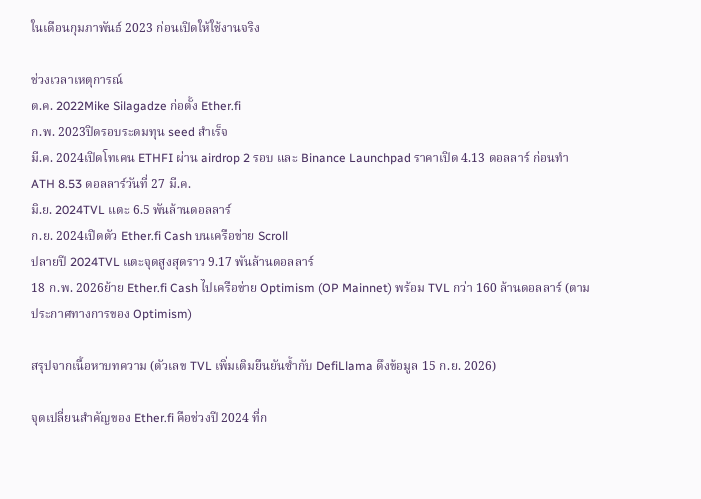ในเดือนกุมภาพันธ์ 2023 ก่อนเปิดให้ใช้งานจริง

ช่วงเวลาเหตุการณ์
ต.ค. 2022Mike Silagadze ก่อตั้ง Ether.fi
ก.พ. 2023ปิดรอบระดมทุน seed สำเร็จ
มี.ค. 2024เปิดโทเคน ETHFI ผ่าน airdrop 2 รอบ และ Binance Launchpad ราคาเปิด 4.13 ดอลลาร์ ก่อนทำ ATH 8.53 ดอลลาร์วันที่ 27 มี.ค.
มิ.ย. 2024TVL แตะ 6.5 พันล้านดอลลาร์
ก.ย. 2024เปิดตัว Ether.fi Cash บนเครือข่าย Scroll
ปลายปี 2024TVL แตะจุดสูงสุดราว 9.17 พันล้านดอลลาร์
18 ก.พ. 2026ย้าย Ether.fi Cash ไปเครือข่าย Optimism (OP Mainnet) พร้อม TVL กว่า 160 ล้านดอลลาร์ (ตามประกาศทางการของ Optimism)

สรุปจากเนื้อหาบทความ (ตัวเลข TVL เพิ่มเติมยืนยันซ้ำกับ DefiLlama ดึงข้อมูล 15 ก.ย. 2026)

จุดเปลี่ยนสำคัญของ Ether.fi คือช่วงปี 2024 ที่ก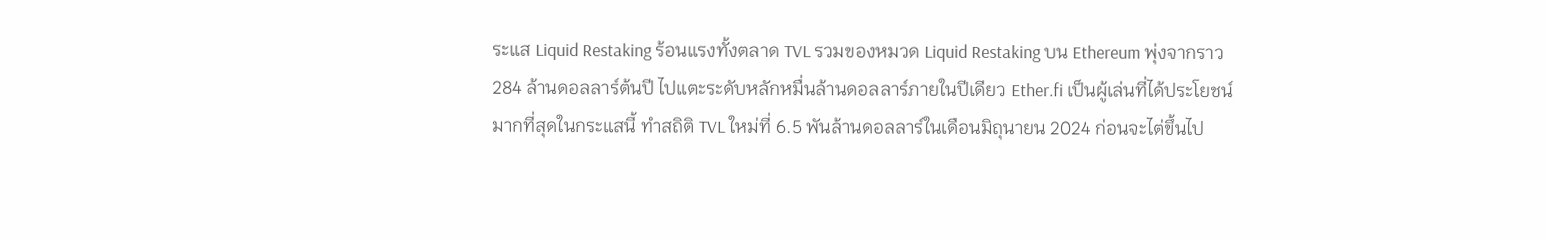ระแส Liquid Restaking ร้อนแรงทั้งตลาด TVL รวมของหมวด Liquid Restaking บน Ethereum พุ่งจากราว 284 ล้านดอลลาร์ต้นปี ไปแตะระดับหลักหมื่นล้านดอลลาร์ภายในปีเดียว Ether.fi เป็นผู้เล่นที่ได้ประโยชน์มากที่สุดในกระแสนี้ ทำสถิติ TVL ใหม่ที่ 6.5 พันล้านดอลลาร์ในเดือนมิถุนายน 2024 ก่อนจะไต่ขึ้นไป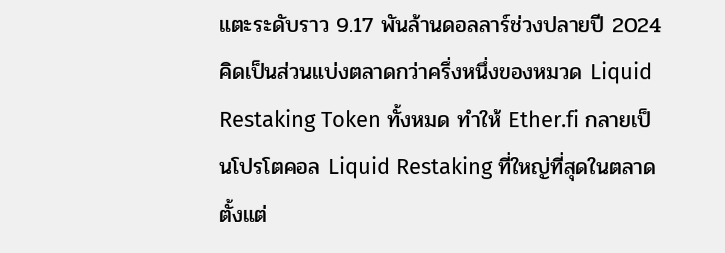แตะระดับราว 9.17 พันล้านดอลลาร์ช่วงปลายปี 2024 คิดเป็นส่วนแบ่งตลาดกว่าครึ่งหนึ่งของหมวด Liquid Restaking Token ทั้งหมด ทำให้ Ether.fi กลายเป็นโปรโตคอล Liquid Restaking ที่ใหญ่ที่สุดในตลาดตั้งแต่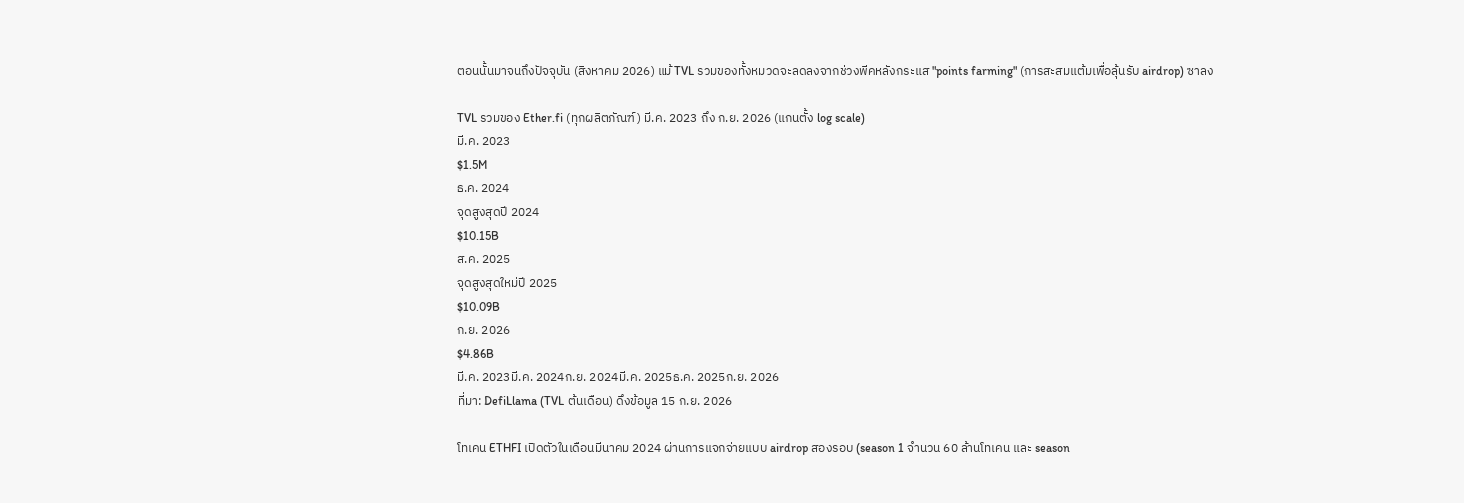ตอนนั้นมาจนถึงปัจจุบัน (สิงหาคม 2026) แม้ TVL รวมของทั้งหมวดจะลดลงจากช่วงพีคหลังกระแส "points farming" (การสะสมแต้มเพื่อลุ้นรับ airdrop) ซาลง

TVL รวมของ Ether.fi (ทุกผลิตภัณฑ์) มี.ค. 2023 ถึง ก.ย. 2026 (แกนตั้ง log scale)
มี.ค. 2023
$1.5M
ธ.ค. 2024
จุดสูงสุดปี 2024
$10.15B
ส.ค. 2025
จุดสูงสุดใหม่ปี 2025
$10.09B
ก.ย. 2026
$4.86B
มี.ค. 2023มี.ค. 2024ก.ย. 2024มี.ค. 2025ธ.ค. 2025ก.ย. 2026
ที่มา: DefiLlama (TVL ต้นเดือน) ดึงข้อมูล 15 ก.ย. 2026

โทเคน ETHFI เปิดตัวในเดือนมีนาคม 2024 ผ่านการแจกจ่ายแบบ airdrop สองรอบ (season 1 จำนวน 60 ล้านโทเคน และ season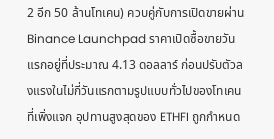2 อีก 50 ล้านโทเคน) ควบคู่กับการเปิดขายผ่าน Binance Launchpad ราคาเปิดซื้อขายวันแรกอยู่ที่ประมาณ 4.13 ดอลลาร์ ก่อนปรับตัวลงแรงในไม่กี่วันแรกตามรูปแบบทั่วไปของโทเคนที่เพิ่งแจก อุปทานสูงสุดของ ETHFI ถูกกำหนด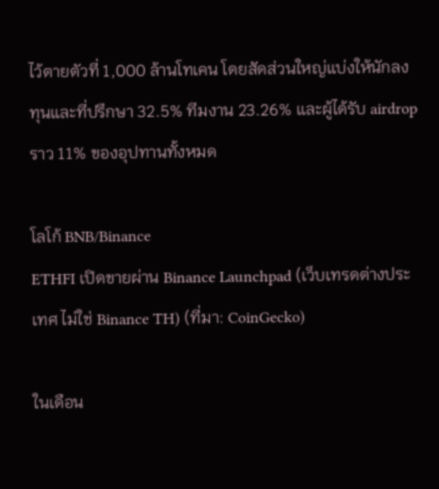ไว้ตายตัวที่ 1,000 ล้านโทเคน โดยสัดส่วนใหญ่แบ่งให้นักลงทุนและที่ปรึกษา 32.5% ทีมงาน 23.26% และผู้ได้รับ airdrop ราว 11% ของอุปทานทั้งหมด

โลโก้ BNB/Binance
ETHFI เปิดขายผ่าน Binance Launchpad (เว็บเทรดต่างประเทศ ไม่ใช่ Binance TH) (ที่มา: CoinGecko)

ในเดือน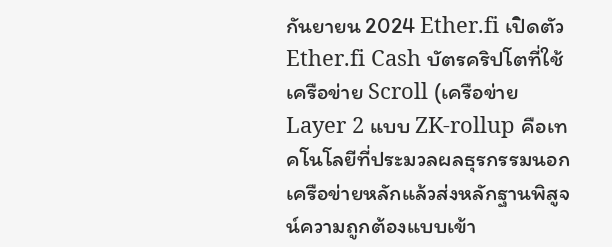กันยายน 2024 Ether.fi เปิดตัว Ether.fi Cash บัตรคริปโตที่ใช้เครือข่าย Scroll (เครือข่าย Layer 2 แบบ ZK-rollup คือเทคโนโลยีที่ประมวลผลธุรกรรมนอกเครือข่ายหลักแล้วส่งหลักฐานพิสูจน์ความถูกต้องแบบเข้า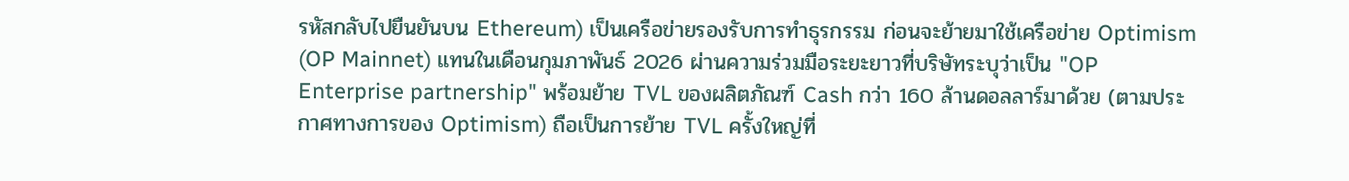รหัสกลับไปยืนยันบน Ethereum) เป็นเครือข่ายรองรับการทำธุรกรรม ก่อนจะย้ายมาใช้เครือข่าย Optimism (OP Mainnet) แทนในเดือนกุมภาพันธ์ 2026 ผ่านความร่วมมือระยะยาวที่บริษัทระบุว่าเป็น "OP Enterprise partnership" พร้อมย้าย TVL ของผลิตภัณฑ์ Cash กว่า 160 ล้านดอลลาร์มาด้วย (ตามประกาศทางการของ Optimism) ถือเป็นการย้าย TVL ครั้งใหญ่ที่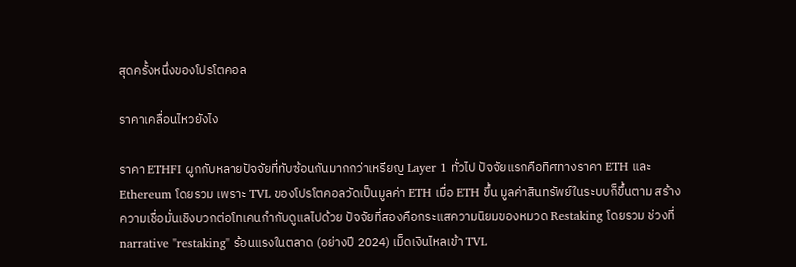สุดครั้งหนึ่งของโปรโตคอล

ราคาเคลื่อนไหวยังไง

ราคา ETHFI ผูกกับหลายปัจจัยที่ทับซ้อนกันมากกว่าเหรียญ Layer 1 ทั่วไป ปัจจัยแรกคือทิศทางราคา ETH และ Ethereum โดยรวม เพราะ TVL ของโปรโตคอลวัดเป็นมูลค่า ETH เมื่อ ETH ขึ้น มูลค่าสินทรัพย์ในระบบก็ขึ้นตาม สร้างความเชื่อมั่นเชิงบวกต่อโทเคนกำกับดูแลไปด้วย ปัจจัยที่สองคือกระแสความนิยมของหมวด Restaking โดยรวม ช่วงที่ narrative "restaking" ร้อนแรงในตลาด (อย่างปี 2024) เม็ดเงินไหลเข้า TVL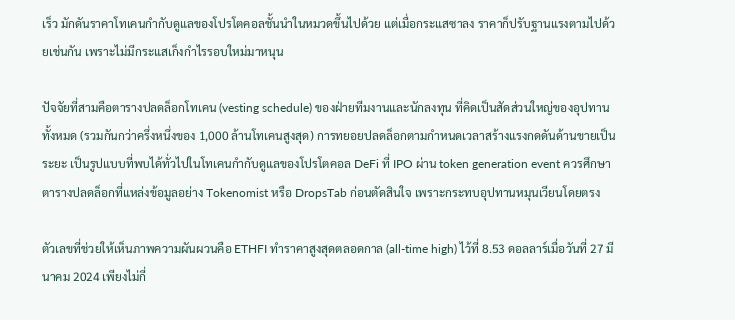เร็ว มักดันราคาโทเคนกำกับดูแลของโปรโตคอลชั้นนำในหมวดขึ้นไปด้วย แต่เมื่อกระแสซาลง ราคาก็ปรับฐานแรงตามไปด้วยเช่นกัน เพราะไม่มีกระแสเก็งกำไรรอบใหม่มาหนุน

ปัจจัยที่สามคือตารางปลดล็อกโทเคน (vesting schedule) ของฝ่ายทีมงานและนักลงทุน ที่คิดเป็นสัดส่วนใหญ่ของอุปทานทั้งหมด (รวมกันกว่าครึ่งหนึ่งของ 1,000 ล้านโทเคนสูงสุด) การทยอยปลดล็อกตามกำหนดเวลาสร้างแรงกดดันด้านขายเป็นระยะ เป็นรูปแบบที่พบได้ทั่วไปในโทเคนกำกับดูแลของโปรโตคอล DeFi ที่ IPO ผ่าน token generation event ควรศึกษาตารางปลดล็อกที่แหล่งข้อมูลอย่าง Tokenomist หรือ DropsTab ก่อนตัดสินใจ เพราะกระทบอุปทานหมุนเวียนโดยตรง

ตัวเลขที่ช่วยให้เห็นภาพความผันผวนคือ ETHFI ทำราคาสูงสุดตลอดกาล (all-time high) ไว้ที่ 8.53 ดอลลาร์เมื่อวันที่ 27 มีนาคม 2024 เพียงไม่กี่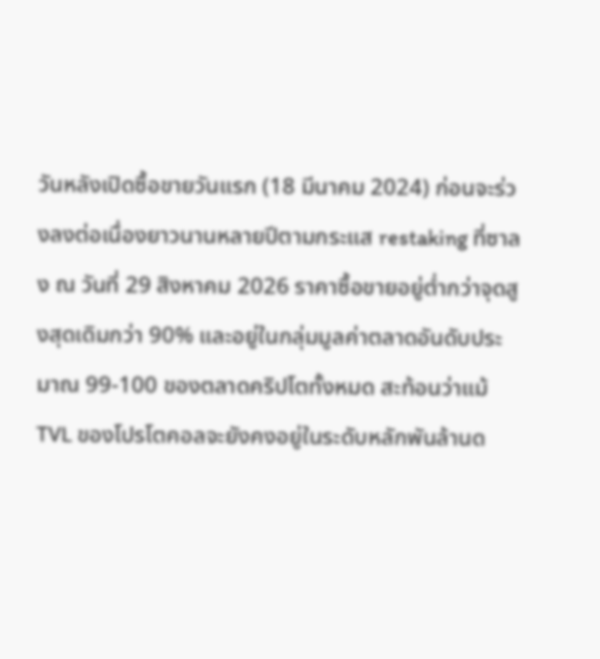วันหลังเปิดซื้อขายวันแรก (18 มีนาคม 2024) ก่อนจะร่วงลงต่อเนื่องยาวนานหลายปีตามกระแส restaking ที่ซาลง ณ วันที่ 29 สิงหาคม 2026 ราคาซื้อขายอยู่ต่ำกว่าจุดสูงสุดเดิมกว่า 90% และอยู่ในกลุ่มมูลค่าตลาดอันดับประมาณ 99-100 ของตลาดคริปโตทั้งหมด สะท้อนว่าแม้ TVL ของโปรโตคอลจะยังคงอยู่ในระดับหลักพันล้านด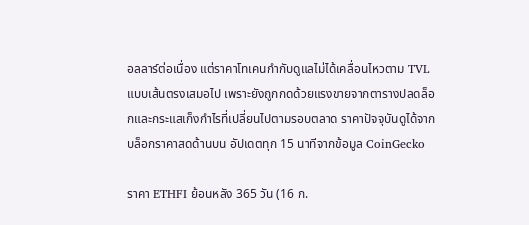อลลาร์ต่อเนื่อง แต่ราคาโทเคนกำกับดูแลไม่ได้เคลื่อนไหวตาม TVL แบบเส้นตรงเสมอไป เพราะยังถูกกดด้วยแรงขายจากตารางปลดล็อกและกระแสเก็งกำไรที่เปลี่ยนไปตามรอบตลาด ราคาปัจจุบันดูได้จากบล็อกราคาสดด้านบน อัปเดตทุก 15 นาทีจากข้อมูล CoinGecko

ราคา ETHFI ย้อนหลัง 365 วัน (16 ก.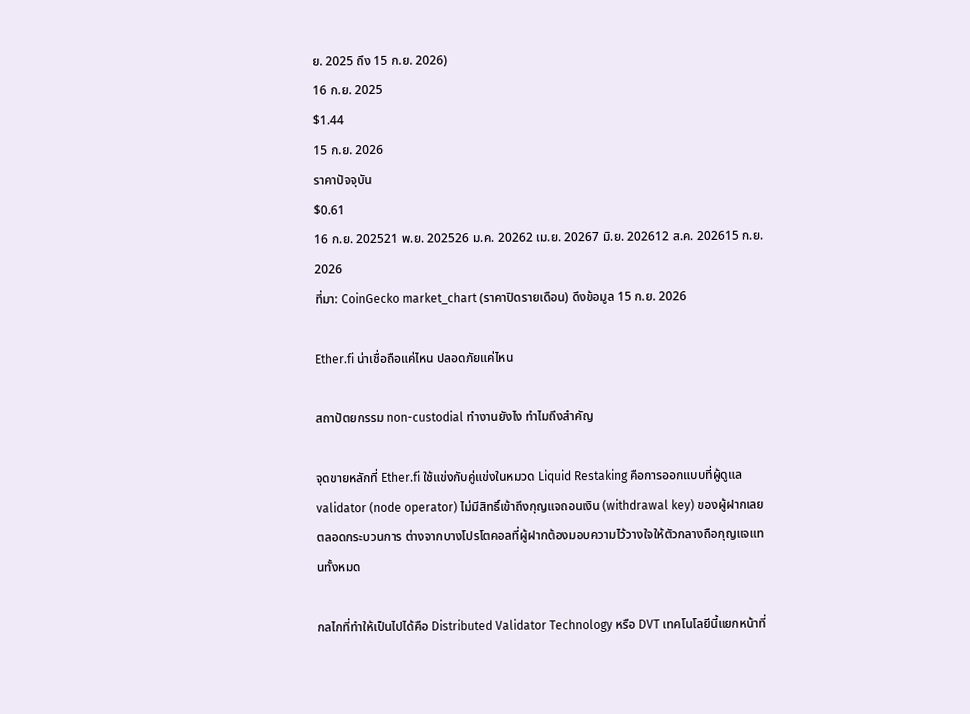ย. 2025 ถึง 15 ก.ย. 2026)
16 ก.ย. 2025
$1.44
15 ก.ย. 2026
ราคาปัจจุบัน
$0.61
16 ก.ย. 202521 พ.ย. 202526 ม.ค. 20262 เม.ย. 20267 มิ.ย. 202612 ส.ค. 202615 ก.ย. 2026
ที่มา: CoinGecko market_chart (ราคาปิดรายเดือน) ดึงข้อมูล 15 ก.ย. 2026

Ether.fi น่าเชื่อถือแค่ไหน ปลอดภัยแค่ไหน

สถาปัตยกรรม non-custodial ทำงานยังไง ทำไมถึงสำคัญ

จุดขายหลักที่ Ether.fi ใช้แข่งกับคู่แข่งในหมวด Liquid Restaking คือการออกแบบที่ผู้ดูแล validator (node operator) ไม่มีสิทธิ์เข้าถึงกุญแจถอนเงิน (withdrawal key) ของผู้ฝากเลยตลอดกระบวนการ ต่างจากบางโปรโตคอลที่ผู้ฝากต้องมอบความไว้วางใจให้ตัวกลางถือกุญแจแทนทั้งหมด

กลไกที่ทำให้เป็นไปได้คือ Distributed Validator Technology หรือ DVT เทคโนโลยีนี้แยกหน้าที่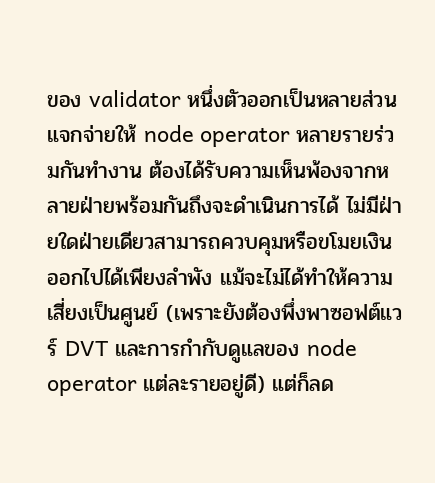ของ validator หนึ่งตัวออกเป็นหลายส่วน แจกจ่ายให้ node operator หลายรายร่วมกันทำงาน ต้องได้รับความเห็นพ้องจากหลายฝ่ายพร้อมกันถึงจะดำเนินการได้ ไม่มีฝ่ายใดฝ่ายเดียวสามารถควบคุมหรือขโมยเงินออกไปได้เพียงลำพัง แม้จะไม่ได้ทำให้ความเสี่ยงเป็นศูนย์ (เพราะยังต้องพึ่งพาซอฟต์แวร์ DVT และการกำกับดูแลของ node operator แต่ละรายอยู่ดี) แต่ก็ลด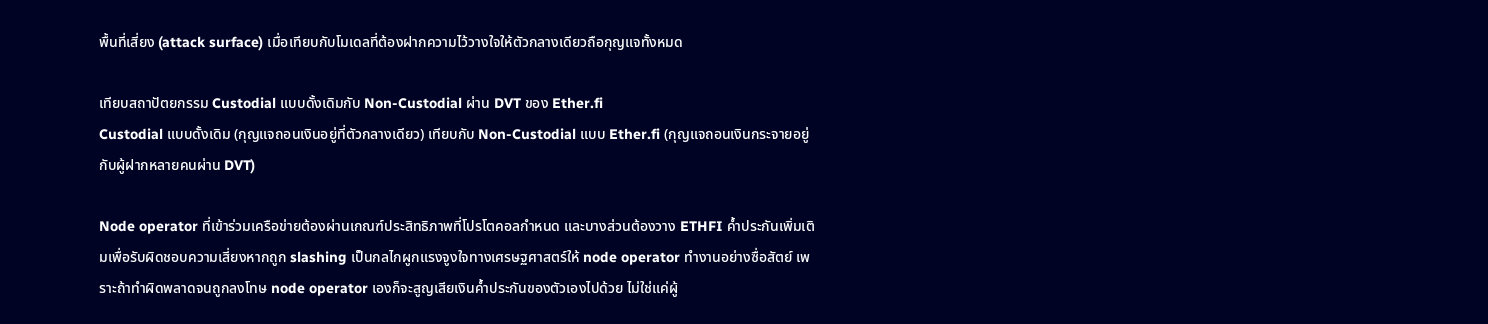พื้นที่เสี่ยง (attack surface) เมื่อเทียบกับโมเดลที่ต้องฝากความไว้วางใจให้ตัวกลางเดียวถือกุญแจทั้งหมด

เทียบสถาปัตยกรรม Custodial แบบดั้งเดิมกับ Non-Custodial ผ่าน DVT ของ Ether.fi
Custodial แบบดั้งเดิม (กุญแจถอนเงินอยู่ที่ตัวกลางเดียว) เทียบกับ Non-Custodial แบบ Ether.fi (กุญแจถอนเงินกระจายอยู่กับผู้ฝากหลายคนผ่าน DVT)

Node operator ที่เข้าร่วมเครือข่ายต้องผ่านเกณฑ์ประสิทธิภาพที่โปรโตคอลกำหนด และบางส่วนต้องวาง ETHFI ค้ำประกันเพิ่มเติมเพื่อรับผิดชอบความเสี่ยงหากถูก slashing เป็นกลไกผูกแรงจูงใจทางเศรษฐศาสตร์ให้ node operator ทำงานอย่างซื่อสัตย์ เพราะถ้าทำผิดพลาดจนถูกลงโทษ node operator เองก็จะสูญเสียเงินค้ำประกันของตัวเองไปด้วย ไม่ใช่แค่ผู้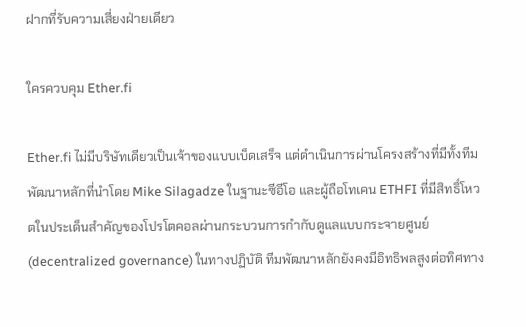ฝากที่รับความเสี่ยงฝ่ายเดียว

ใครควบคุม Ether.fi

Ether.fi ไม่มีบริษัทเดียวเป็นเจ้าของแบบเบ็ดเสร็จ แต่ดำเนินการผ่านโครงสร้างที่มีทั้งทีมพัฒนาหลักที่นำโดย Mike Silagadze ในฐานะซีอีโอ และผู้ถือโทเคน ETHFI ที่มีสิทธิ์โหวตในประเด็นสำคัญของโปรโตคอลผ่านกระบวนการกำกับดูแลแบบกระจายศูนย์ (decentralized governance) ในทางปฏิบัติ ทีมพัฒนาหลักยังคงมีอิทธิพลสูงต่อทิศทาง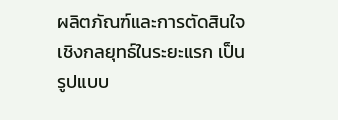ผลิตภัณฑ์และการตัดสินใจเชิงกลยุทธ์ในระยะแรก เป็นรูปแบบ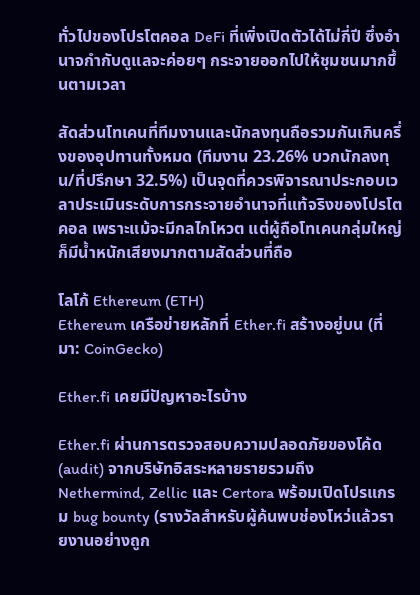ทั่วไปของโปรโตคอล DeFi ที่เพิ่งเปิดตัวได้ไม่กี่ปี ซึ่งอำนาจกำกับดูแลจะค่อยๆ กระจายออกไปให้ชุมชนมากขึ้นตามเวลา

สัดส่วนโทเคนที่ทีมงานและนักลงทุนถือรวมกันเกินครึ่งของอุปทานทั้งหมด (ทีมงาน 23.26% บวกนักลงทุน/ที่ปรึกษา 32.5%) เป็นจุดที่ควรพิจารณาประกอบเวลาประเมินระดับการกระจายอำนาจที่แท้จริงของโปรโตคอล เพราะแม้จะมีกลไกโหวต แต่ผู้ถือโทเคนกลุ่มใหญ่ก็มีน้ำหนักเสียงมากตามสัดส่วนที่ถือ

โลโก้ Ethereum (ETH)
Ethereum เครือข่ายหลักที่ Ether.fi สร้างอยู่บน (ที่มา: CoinGecko)

Ether.fi เคยมีปัญหาอะไรบ้าง

Ether.fi ผ่านการตรวจสอบความปลอดภัยของโค้ด (audit) จากบริษัทอิสระหลายรายรวมถึง Nethermind, Zellic และ Certora พร้อมเปิดโปรแกรม bug bounty (รางวัลสำหรับผู้ค้นพบช่องโหว่แล้วรายงานอย่างถูก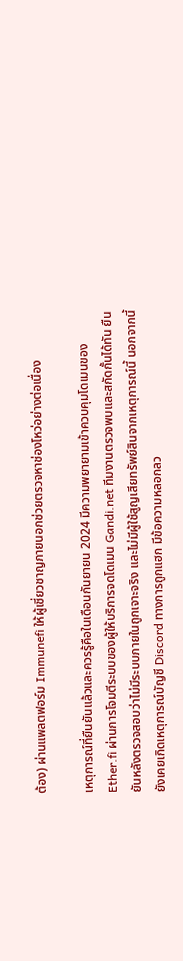ต้อง) ผ่านแพลตฟอร์ม Immunefi ให้ผู้เชี่ยวชาญภายนอกช่วยตรวจหาช่องโหว่อย่างต่อเนื่อง

เหตุการณ์ที่ยืนยันแล้วและควรรู้คือในเดือนกันยายน 2024 มีความพยายามเข้าควบคุมโดเมนของ Ether.fi ผ่านการโจมตีระบบของผู้ให้บริการจดโดเมน Gandi.net ทีมงานตรวจพบและสกัดกั้นได้ทัน ยืนยันหลังตรวจสอบว่าไม่มีระบบภายในถูกเจาะจริง และไม่มีผู้ใช้สูญเสียทรัพย์สินจากเหตุการณ์นี้ นอกจากนี้ยังเคยเกิดเหตุการณ์บัญชี Discord ทางการถูกแฮก มีข้อความหลอกลว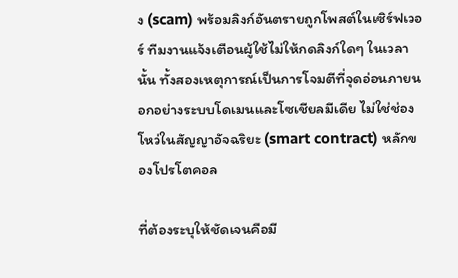ง (scam) พร้อมลิงก์อันตรายถูกโพสต์ในเซิร์ฟเวอร์ ทีมงานแจ้งเตือนผู้ใช้ไม่ให้กดลิงก์ใดๆ ในเวลานั้น ทั้งสองเหตุการณ์เป็นการโจมตีที่จุดอ่อนภายนอกอย่างระบบโดเมนและโซเชียลมีเดีย ไม่ใช่ช่องโหว่ในสัญญาอัจฉริยะ (smart contract) หลักของโปรโตคอล

ที่ต้องระบุให้ชัดเจนคือมี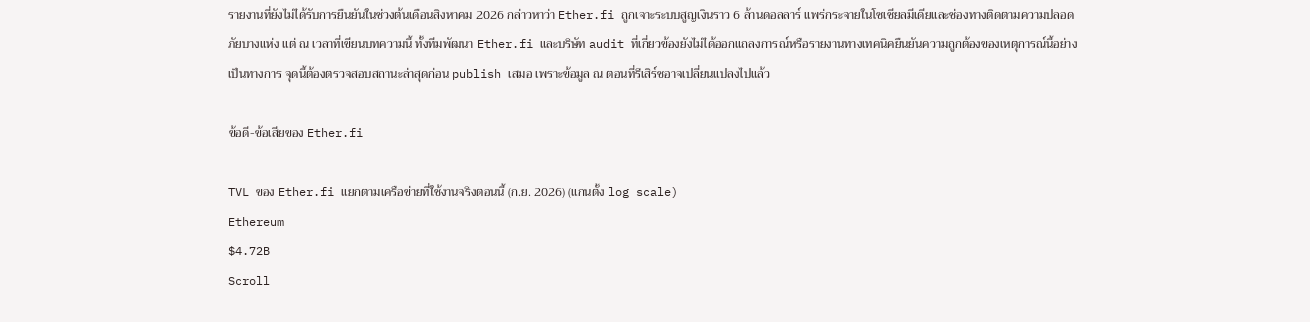รายงานที่ยังไม่ได้รับการยืนยันในช่วงต้นเดือนสิงหาคม 2026 กล่าวหาว่า Ether.fi ถูกเจาะระบบสูญเงินราว 6 ล้านดอลลาร์ แพร่กระจายในโซเชียลมีเดียและช่องทางติดตามความปลอดภัยบางแห่ง แต่ ณ เวลาที่เขียนบทความนี้ ทั้งทีมพัฒนา Ether.fi และบริษัท audit ที่เกี่ยวข้องยังไม่ได้ออกแถลงการณ์หรือรายงานทางเทคนิคยืนยันความถูกต้องของเหตุการณ์นี้อย่างเป็นทางการ จุดนี้ต้องตรวจสอบสถานะล่าสุดก่อน publish เสมอ เพราะข้อมูล ณ ตอนที่รีเสิร์ชอาจเปลี่ยนแปลงไปแล้ว

ข้อดี-ข้อเสียของ Ether.fi

TVL ของ Ether.fi แยกตามเครือข่ายที่ใช้งานจริงตอนนี้ (ก.ย. 2026) (แกนตั้ง log scale)
Ethereum
$4.72B
Scroll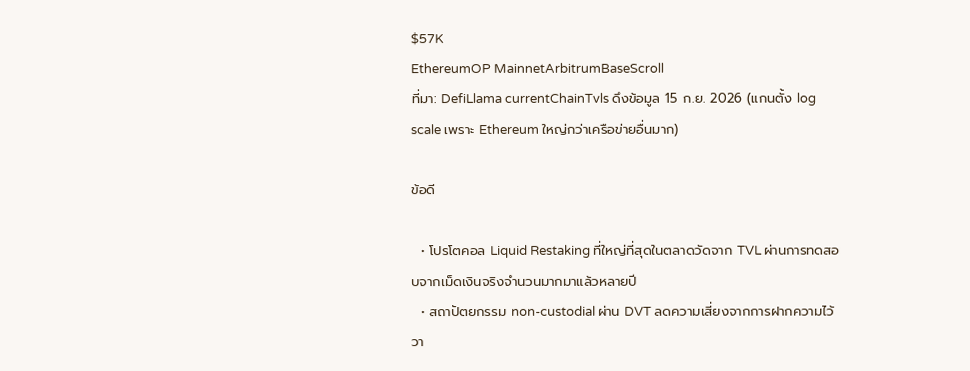$57K
EthereumOP MainnetArbitrumBaseScroll
ที่มา: DefiLlama currentChainTvls ดึงข้อมูล 15 ก.ย. 2026 (แกนตั้ง log scale เพราะ Ethereum ใหญ่กว่าเครือข่ายอื่นมาก)

ข้อดี

  • โปรโตคอล Liquid Restaking ที่ใหญ่ที่สุดในตลาดวัดจาก TVL ผ่านการทดสอบจากเม็ดเงินจริงจำนวนมากมาแล้วหลายปี
  • สถาปัตยกรรม non-custodial ผ่าน DVT ลดความเสี่ยงจากการฝากความไว้วา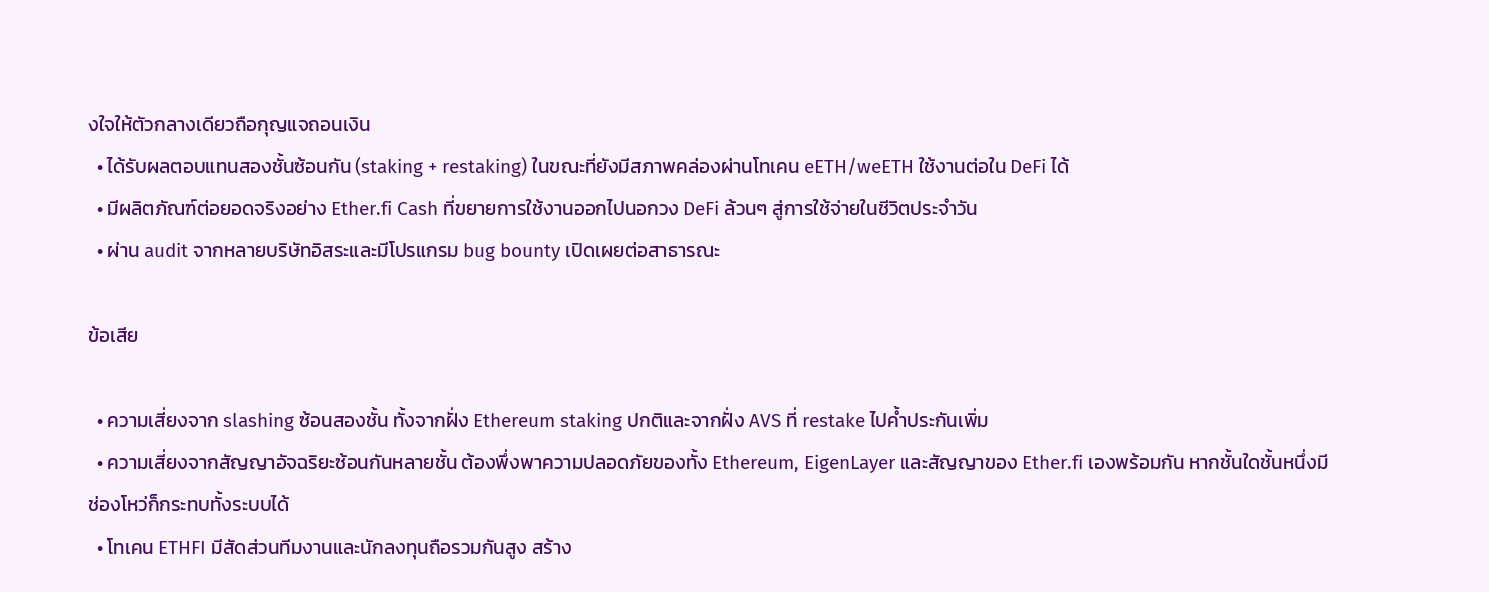งใจให้ตัวกลางเดียวถือกุญแจถอนเงิน
  • ได้รับผลตอบแทนสองชั้นซ้อนกัน (staking + restaking) ในขณะที่ยังมีสภาพคล่องผ่านโทเคน eETH/weETH ใช้งานต่อใน DeFi ได้
  • มีผลิตภัณฑ์ต่อยอดจริงอย่าง Ether.fi Cash ที่ขยายการใช้งานออกไปนอกวง DeFi ล้วนๆ สู่การใช้จ่ายในชีวิตประจำวัน
  • ผ่าน audit จากหลายบริษัทอิสระและมีโปรแกรม bug bounty เปิดเผยต่อสาธารณะ

ข้อเสีย

  • ความเสี่ยงจาก slashing ซ้อนสองชั้น ทั้งจากฝั่ง Ethereum staking ปกติและจากฝั่ง AVS ที่ restake ไปค้ำประกันเพิ่ม
  • ความเสี่ยงจากสัญญาอัจฉริยะซ้อนกันหลายชั้น ต้องพึ่งพาความปลอดภัยของทั้ง Ethereum, EigenLayer และสัญญาของ Ether.fi เองพร้อมกัน หากชั้นใดชั้นหนึ่งมีช่องโหว่ก็กระทบทั้งระบบได้
  • โทเคน ETHFI มีสัดส่วนทีมงานและนักลงทุนถือรวมกันสูง สร้าง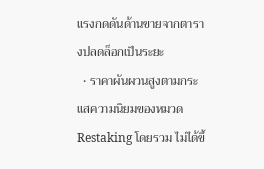แรงกดดันด้านขายจากตารางปลดล็อกเป็นระยะ
  • ราคาผันผวนสูงตามกระแสความนิยมของหมวด Restaking โดยรวม ไม่ได้ขึ้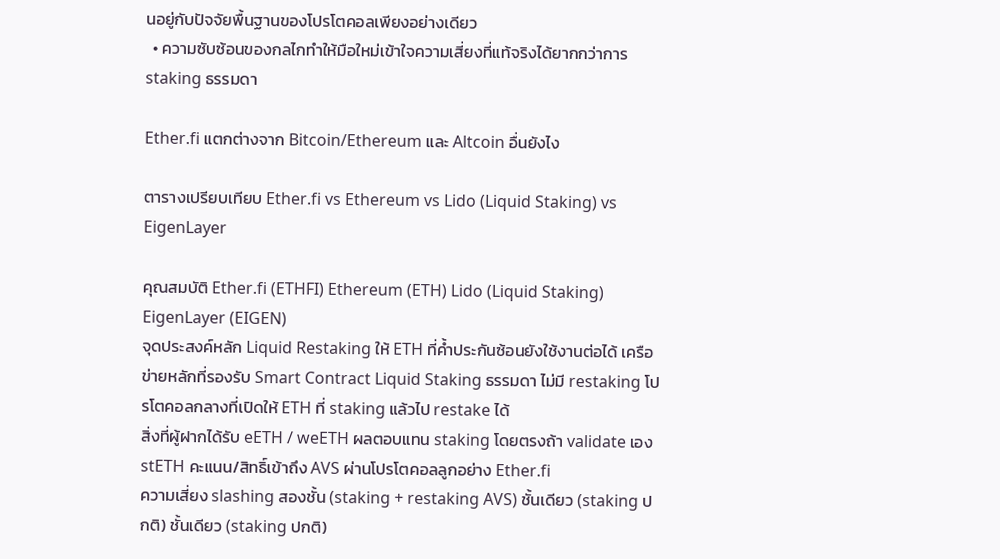นอยู่กับปัจจัยพื้นฐานของโปรโตคอลเพียงอย่างเดียว
  • ความซับซ้อนของกลไกทำให้มือใหม่เข้าใจความเสี่ยงที่แท้จริงได้ยากกว่าการ staking ธรรมดา

Ether.fi แตกต่างจาก Bitcoin/Ethereum และ Altcoin อื่นยังไง

ตารางเปรียบเทียบ Ether.fi vs Ethereum vs Lido (Liquid Staking) vs EigenLayer

คุณสมบัติ Ether.fi (ETHFI) Ethereum (ETH) Lido (Liquid Staking) EigenLayer (EIGEN)
จุดประสงค์หลัก Liquid Restaking ให้ ETH ที่ค้ำประกันซ้อนยังใช้งานต่อได้ เครือข่ายหลักที่รองรับ Smart Contract Liquid Staking ธรรมดา ไม่มี restaking โปรโตคอลกลางที่เปิดให้ ETH ที่ staking แล้วไป restake ได้
สิ่งที่ผู้ฝากได้รับ eETH / weETH ผลตอบแทน staking โดยตรงถ้า validate เอง stETH คะแนน/สิทธิ์เข้าถึง AVS ผ่านโปรโตคอลลูกอย่าง Ether.fi
ความเสี่ยง slashing สองชั้น (staking + restaking AVS) ชั้นเดียว (staking ปกติ) ชั้นเดียว (staking ปกติ)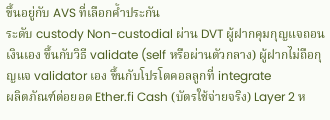ขึ้นอยู่กับ AVS ที่เลือกค้ำประกัน
ระดับ custody Non-custodial ผ่าน DVT ผู้ฝากคุมกุญแจถอนเงินเอง ขึ้นกับวิธี validate (self หรือผ่านตัวกลาง) ผู้ฝากไม่ถือกุญแจ validator เอง ขึ้นกับโปรโตคอลลูกที่ integrate
ผลิตภัณฑ์ต่อยอด Ether.fi Cash (บัตรใช้จ่ายจริง) Layer 2 ห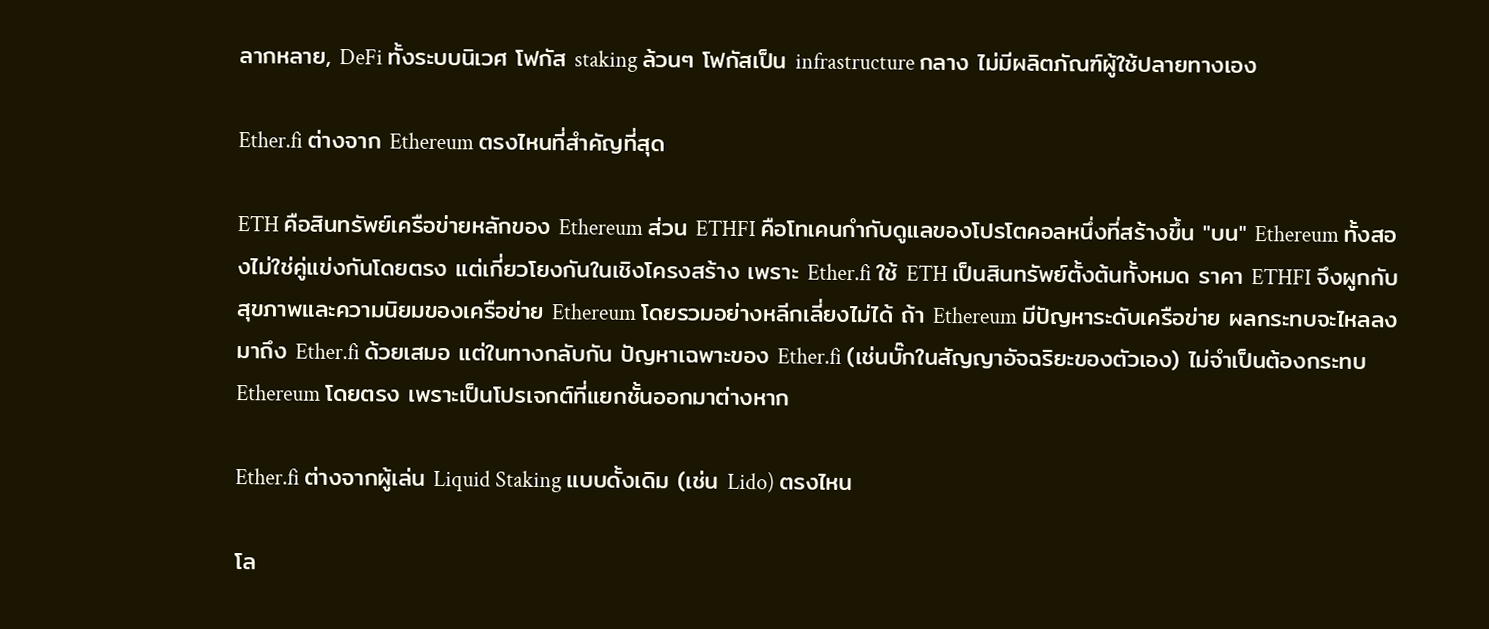ลากหลาย, DeFi ทั้งระบบนิเวศ โฟกัส staking ล้วนๆ โฟกัสเป็น infrastructure กลาง ไม่มีผลิตภัณฑ์ผู้ใช้ปลายทางเอง

Ether.fi ต่างจาก Ethereum ตรงไหนที่สำคัญที่สุด

ETH คือสินทรัพย์เครือข่ายหลักของ Ethereum ส่วน ETHFI คือโทเคนกำกับดูแลของโปรโตคอลหนึ่งที่สร้างขึ้น "บน" Ethereum ทั้งสองไม่ใช่คู่แข่งกันโดยตรง แต่เกี่ยวโยงกันในเชิงโครงสร้าง เพราะ Ether.fi ใช้ ETH เป็นสินทรัพย์ตั้งต้นทั้งหมด ราคา ETHFI จึงผูกกับสุขภาพและความนิยมของเครือข่าย Ethereum โดยรวมอย่างหลีกเลี่ยงไม่ได้ ถ้า Ethereum มีปัญหาระดับเครือข่าย ผลกระทบจะไหลลงมาถึง Ether.fi ด้วยเสมอ แต่ในทางกลับกัน ปัญหาเฉพาะของ Ether.fi (เช่นบั๊กในสัญญาอัจฉริยะของตัวเอง) ไม่จำเป็นต้องกระทบ Ethereum โดยตรง เพราะเป็นโปรเจกต์ที่แยกชั้นออกมาต่างหาก

Ether.fi ต่างจากผู้เล่น Liquid Staking แบบดั้งเดิม (เช่น Lido) ตรงไหน

โล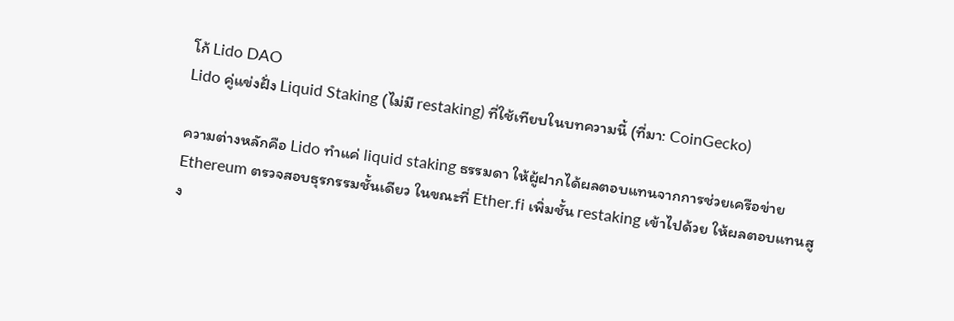โก้ Lido DAO
Lido คู่แข่งฝั่ง Liquid Staking (ไม่มี restaking) ที่ใช้เทียบในบทความนี้ (ที่มา: CoinGecko)

ความต่างหลักคือ Lido ทำแค่ liquid staking ธรรมดา ให้ผู้ฝากได้ผลตอบแทนจากการช่วยเครือข่าย Ethereum ตรวจสอบธุรกรรมชั้นเดียว ในขณะที่ Ether.fi เพิ่มชั้น restaking เข้าไปด้วย ให้ผลตอบแทนสูง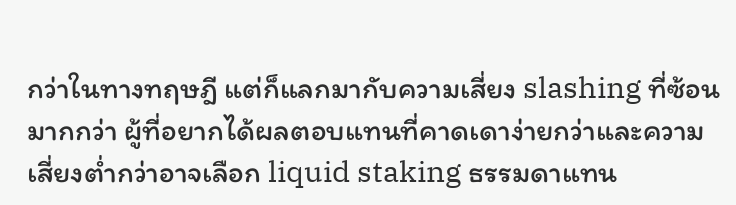กว่าในทางทฤษฎี แต่ก็แลกมากับความเสี่ยง slashing ที่ซ้อนมากกว่า ผู้ที่อยากได้ผลตอบแทนที่คาดเดาง่ายกว่าและความเสี่ยงต่ำกว่าอาจเลือก liquid staking ธรรมดาแทน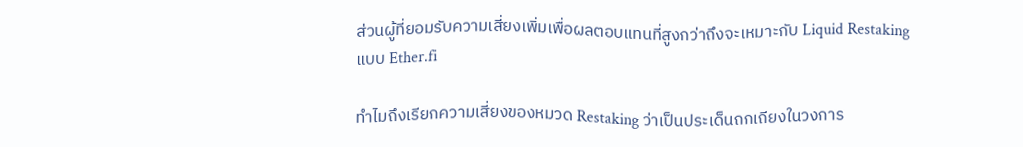ส่วนผู้ที่ยอมรับความเสี่ยงเพิ่มเพื่อผลตอบแทนที่สูงกว่าถึงจะเหมาะกับ Liquid Restaking แบบ Ether.fi

ทำไมถึงเรียกความเสี่ยงของหมวด Restaking ว่าเป็นประเด็นถกเถียงในวงการ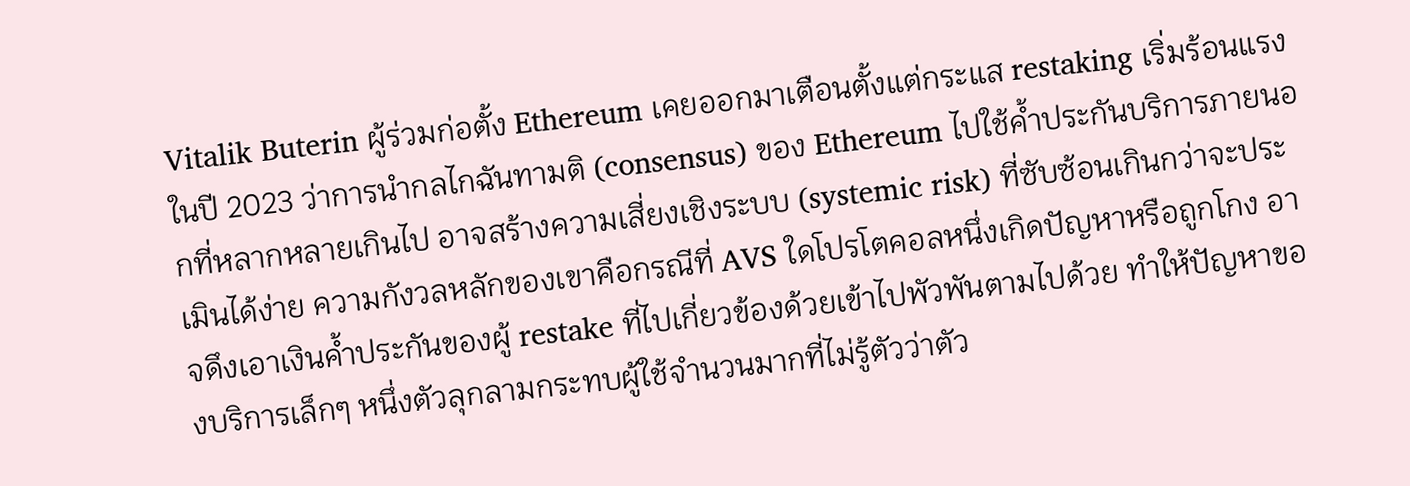Vitalik Buterin ผู้ร่วมก่อตั้ง Ethereum เคยออกมาเตือนตั้งแต่กระแส restaking เริ่มร้อนแรงในปี 2023 ว่าการนำกลไกฉันทามติ (consensus) ของ Ethereum ไปใช้ค้ำประกันบริการภายนอกที่หลากหลายเกินไป อาจสร้างความเสี่ยงเชิงระบบ (systemic risk) ที่ซับซ้อนเกินกว่าจะประเมินได้ง่าย ความกังวลหลักของเขาคือกรณีที่ AVS ใดโปรโตคอลหนึ่งเกิดปัญหาหรือถูกโกง อาจดึงเอาเงินค้ำประกันของผู้ restake ที่ไปเกี่ยวข้องด้วยเข้าไปพัวพันตามไปด้วย ทำให้ปัญหาของบริการเล็กๆ หนึ่งตัวลุกลามกระทบผู้ใช้จำนวนมากที่ไม่รู้ตัวว่าตัว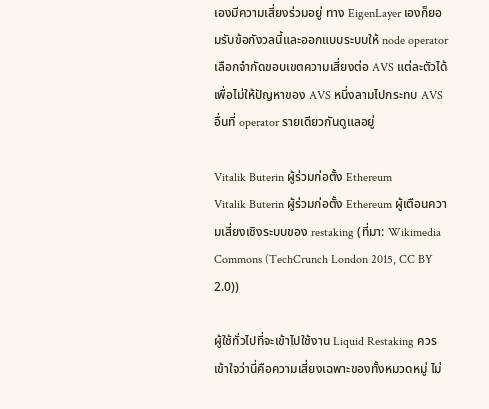เองมีความเสี่ยงร่วมอยู่ ทาง EigenLayer เองก็ยอมรับข้อกังวลนี้และออกแบบระบบให้ node operator เลือกจำกัดขอบเขตความเสี่ยงต่อ AVS แต่ละตัวได้ เพื่อไม่ให้ปัญหาของ AVS หนึ่งลามไปกระทบ AVS อื่นที่ operator รายเดียวกันดูแลอยู่

Vitalik Buterin ผู้ร่วมก่อตั้ง Ethereum
Vitalik Buterin ผู้ร่วมก่อตั้ง Ethereum ผู้เตือนความเสี่ยงเชิงระบบของ restaking (ที่มา: Wikimedia Commons (TechCrunch London 2015, CC BY 2.0))

ผู้ใช้ทั่วไปที่จะเข้าไปใช้งาน Liquid Restaking ควรเข้าใจว่านี่คือความเสี่ยงเฉพาะของทั้งหมวดหมู่ ไม่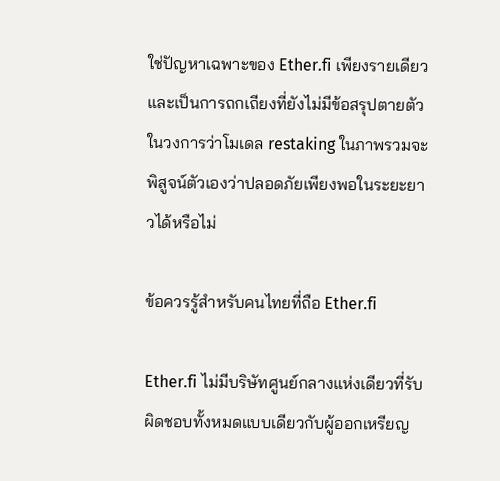ใช่ปัญหาเฉพาะของ Ether.fi เพียงรายเดียว และเป็นการถกเถียงที่ยังไม่มีข้อสรุปตายตัวในวงการว่าโมเดล restaking ในภาพรวมจะพิสูจน์ตัวเองว่าปลอดภัยเพียงพอในระยะยาวได้หรือไม่

ข้อควรรู้สำหรับคนไทยที่ถือ Ether.fi

Ether.fi ไม่มีบริษัทศูนย์กลางแห่งเดียวที่รับผิดชอบทั้งหมดแบบเดียวกับผู้ออกเหรียญ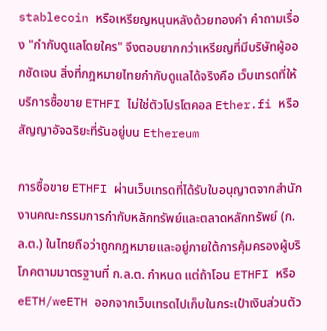stablecoin หรือเหรียญหนุนหลังด้วยทองคำ คำถามเรื่อง "กำกับดูแลโดยใคร" จึงตอบยากกว่าเหรียญที่มีบริษัทผู้ออกชัดเจน สิ่งที่กฎหมายไทยกำกับดูแลได้จริงคือ เว็บเทรดที่ให้บริการซื้อขาย ETHFI ไม่ใช่ตัวโปรโตคอล Ether.fi หรือสัญญาอัจฉริยะที่รันอยู่บน Ethereum

การซื้อขาย ETHFI ผ่านเว็บเทรดที่ได้รับใบอนุญาตจากสำนักงานคณะกรรมการกำกับหลักทรัพย์และตลาดหลักทรัพย์ (ก.ล.ต.) ในไทยถือว่าถูกกฎหมายและอยู่ภายใต้การคุ้มครองผู้บริโภคตามมาตรฐานที่ ก.ล.ต. กำหนด แต่ถ้าโอน ETHFI หรือ eETH/weETH ออกจากเว็บเทรดไปเก็บในกระเป๋าเงินส่วนตัว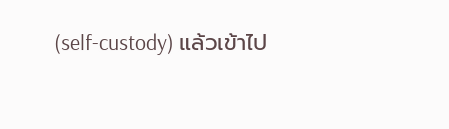(self-custody) แล้วเข้าไป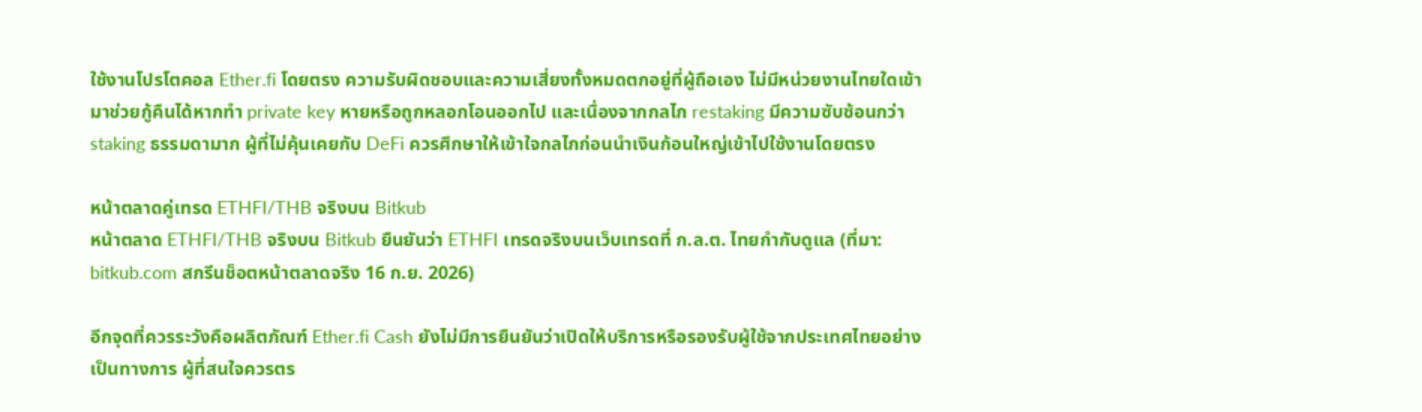ใช้งานโปรโตคอล Ether.fi โดยตรง ความรับผิดชอบและความเสี่ยงทั้งหมดตกอยู่ที่ผู้ถือเอง ไม่มีหน่วยงานไทยใดเข้ามาช่วยกู้คืนได้หากทำ private key หายหรือถูกหลอกโอนออกไป และเนื่องจากกลไก restaking มีความซับซ้อนกว่า staking ธรรมดามาก ผู้ที่ไม่คุ้นเคยกับ DeFi ควรศึกษาให้เข้าใจกลไกก่อนนำเงินก้อนใหญ่เข้าไปใช้งานโดยตรง

หน้าตลาดคู่เทรด ETHFI/THB จริงบน Bitkub
หน้าตลาด ETHFI/THB จริงบน Bitkub ยืนยันว่า ETHFI เทรดจริงบนเว็บเทรดที่ ก.ล.ต. ไทยกำกับดูแล (ที่มา: bitkub.com สกรีนช็อตหน้าตลาดจริง 16 ก.ย. 2026)

อีกจุดที่ควรระวังคือผลิตภัณฑ์ Ether.fi Cash ยังไม่มีการยืนยันว่าเปิดให้บริการหรือรองรับผู้ใช้จากประเทศไทยอย่างเป็นทางการ ผู้ที่สนใจควรตร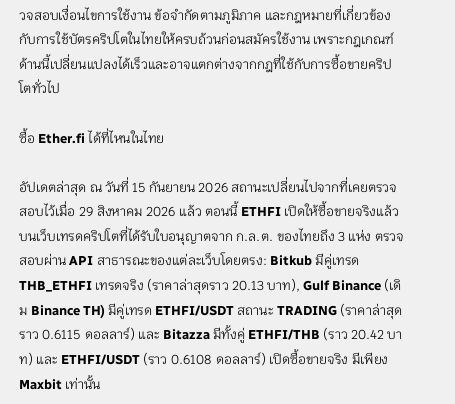วจสอบเงื่อนไขการใช้งาน ข้อจำกัดตามภูมิภาค และกฎหมายที่เกี่ยวข้องกับการใช้บัตรคริปโตในไทยให้ครบถ้วนก่อนสมัครใช้งาน เพราะกฎเกณฑ์ด้านนี้เปลี่ยนแปลงได้เร็วและอาจแตกต่างจากกฎที่ใช้กับการซื้อขายคริปโตทั่วไป

ซื้อ Ether.fi ได้ที่ไหนในไทย

อัปเดตล่าสุด ณ วันที่ 15 กันยายน 2026 สถานะเปลี่ยนไปจากที่เคยตรวจสอบไว้เมื่อ 29 สิงหาคม 2026 แล้ว ตอนนี้ ETHFI เปิดให้ซื้อขายจริงแล้ว บนเว็บเทรดคริปโตที่ได้รับใบอนุญาตจาก ก.ล.ต. ของไทยถึง 3 แห่ง ตรวจสอบผ่าน API สาธารณะของแต่ละเว็บโดยตรง: Bitkub มีคู่เทรด THB_ETHFI เทรดจริง (ราคาล่าสุดราว 20.13 บาท), Gulf Binance (เดิม Binance TH) มีคู่เทรด ETHFI/USDT สถานะ TRADING (ราคาล่าสุดราว 0.6115 ดอลลาร์) และ Bitazza มีทั้งคู่ ETHFI/THB (ราว 20.42 บาท) และ ETHFI/USDT (ราว 0.6108 ดอลลาร์) เปิดซื้อขายจริง มีเพียง Maxbit เท่านั้น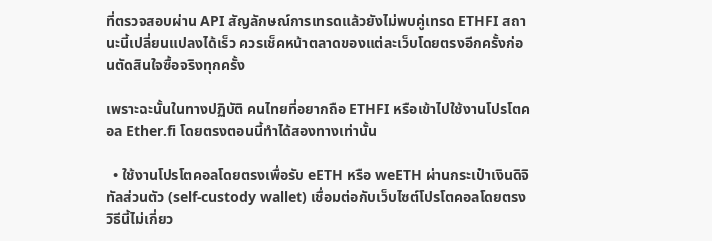ที่ตรวจสอบผ่าน API สัญลักษณ์การเทรดแล้วยังไม่พบคู่เทรด ETHFI สถานะนี้เปลี่ยนแปลงได้เร็ว ควรเช็คหน้าตลาดของแต่ละเว็บโดยตรงอีกครั้งก่อนตัดสินใจซื้อจริงทุกครั้ง

เพราะฉะนั้นในทางปฏิบัติ คนไทยที่อยากถือ ETHFI หรือเข้าไปใช้งานโปรโตคอล Ether.fi โดยตรงตอนนี้ทำได้สองทางเท่านั้น

  • ใช้งานโปรโตคอลโดยตรงเพื่อรับ eETH หรือ weETH ผ่านกระเป๋าเงินดิจิทัลส่วนตัว (self-custody wallet) เชื่อมต่อกับเว็บไซต์โปรโตคอลโดยตรง วิธีนี้ไม่เกี่ยว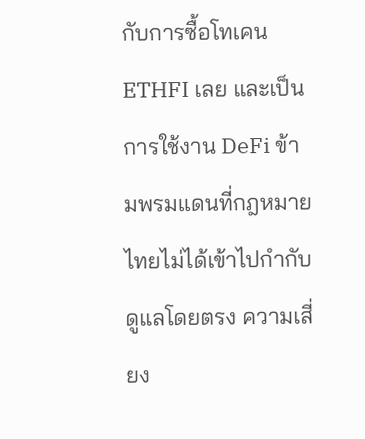กับการซื้อโทเคน ETHFI เลย และเป็นการใช้งาน DeFi ข้ามพรมแดนที่กฎหมายไทยไม่ได้เข้าไปกำกับดูแลโดยตรง ความเสี่ยง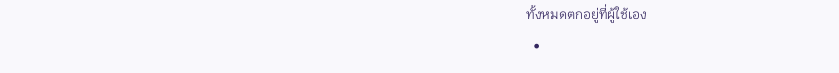ทั้งหมดตกอยู่ที่ผู้ใช้เอง
  •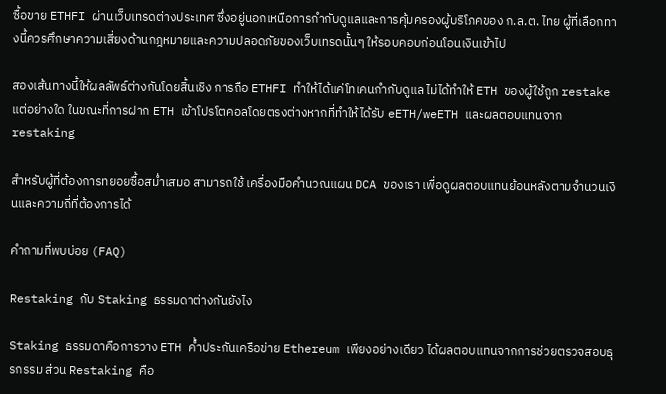ซื้อขาย ETHFI ผ่านเว็บเทรดต่างประเทศ ซึ่งอยู่นอกเหนือการกำกับดูแลและการคุ้มครองผู้บริโภคของ ก.ล.ต. ไทย ผู้ที่เลือกทางนี้ควรศึกษาความเสี่ยงด้านกฎหมายและความปลอดภัยของเว็บเทรดนั้นๆ ให้รอบคอบก่อนโอนเงินเข้าไป

สองเส้นทางนี้ให้ผลลัพธ์ต่างกันโดยสิ้นเชิง การถือ ETHFI ทำให้ได้แค่โทเคนกำกับดูแล ไม่ได้ทำให้ ETH ของผู้ใช้ถูก restake แต่อย่างใด ในขณะที่การฝาก ETH เข้าโปรโตคอลโดยตรงต่างหากที่ทำให้ได้รับ eETH/weETH และผลตอบแทนจาก restaking

สำหรับผู้ที่ต้องการทยอยซื้อสม่ำเสมอ สามารถใช้ เครื่องมือคำนวณแผน DCA ของเรา เพื่อดูผลตอบแทนย้อนหลังตามจำนวนเงินและความถี่ที่ต้องการได้

คำถามที่พบบ่อย (FAQ)

Restaking กับ Staking ธรรมดาต่างกันยังไง

Staking ธรรมดาคือการวาง ETH ค้ำประกันเครือข่าย Ethereum เพียงอย่างเดียว ได้ผลตอบแทนจากการช่วยตรวจสอบธุรกรรม ส่วน Restaking คือ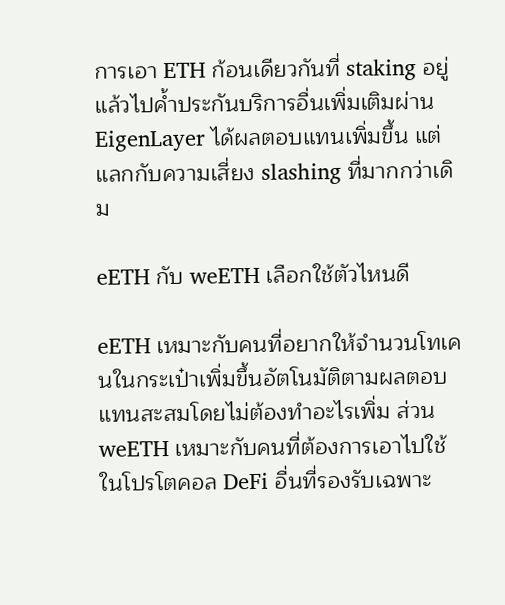การเอา ETH ก้อนเดียวกันที่ staking อยู่แล้วไปค้ำประกันบริการอื่นเพิ่มเติมผ่าน EigenLayer ได้ผลตอบแทนเพิ่มขึ้น แต่แลกกับความเสี่ยง slashing ที่มากกว่าเดิม

eETH กับ weETH เลือกใช้ตัวไหนดี

eETH เหมาะกับคนที่อยากให้จำนวนโทเคนในกระเป๋าเพิ่มขึ้นอัตโนมัติตามผลตอบแทนสะสมโดยไม่ต้องทำอะไรเพิ่ม ส่วน weETH เหมาะกับคนที่ต้องการเอาไปใช้ในโปรโตคอล DeFi อื่นที่รองรับเฉพาะ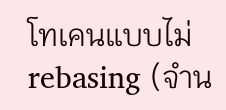โทเคนแบบไม่ rebasing (จำน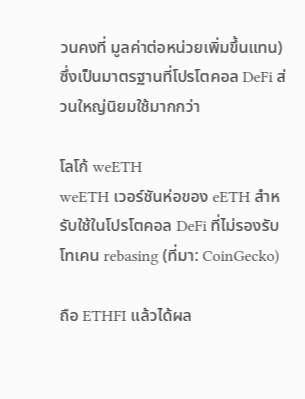วนคงที่ มูลค่าต่อหน่วยเพิ่มขึ้นแทน) ซึ่งเป็นมาตรฐานที่โปรโตคอล DeFi ส่วนใหญ่นิยมใช้มากกว่า

โลโก้ weETH
weETH เวอร์ชันห่อของ eETH สำหรับใช้ในโปรโตคอล DeFi ที่ไม่รองรับโทเคน rebasing (ที่มา: CoinGecko)

ถือ ETHFI แล้วได้ผล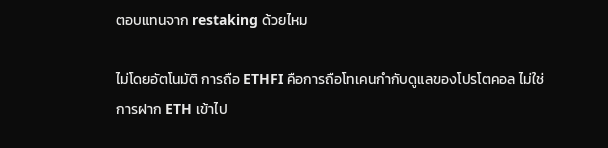ตอบแทนจาก restaking ด้วยไหม

ไม่โดยอัตโนมัติ การถือ ETHFI คือการถือโทเคนกำกับดูแลของโปรโตคอล ไม่ใช่การฝาก ETH เข้าไป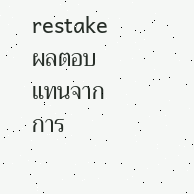restake ผลตอบแทนจากการ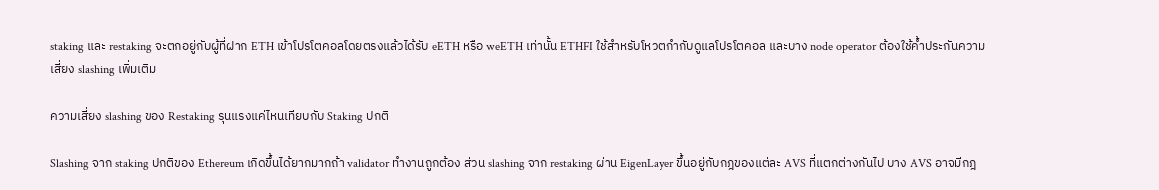staking และ restaking จะตกอยู่กับผู้ที่ฝาก ETH เข้าโปรโตคอลโดยตรงแล้วได้รับ eETH หรือ weETH เท่านั้น ETHFI ใช้สำหรับโหวตกำกับดูแลโปรโตคอล และบาง node operator ต้องใช้ค้ำประกันความเสี่ยง slashing เพิ่มเติม

ความเสี่ยง slashing ของ Restaking รุนแรงแค่ไหนเทียบกับ Staking ปกติ

Slashing จาก staking ปกติของ Ethereum เกิดขึ้นได้ยากมากถ้า validator ทำงานถูกต้อง ส่วน slashing จาก restaking ผ่าน EigenLayer ขึ้นอยู่กับกฎของแต่ละ AVS ที่แตกต่างกันไป บาง AVS อาจมีกฎ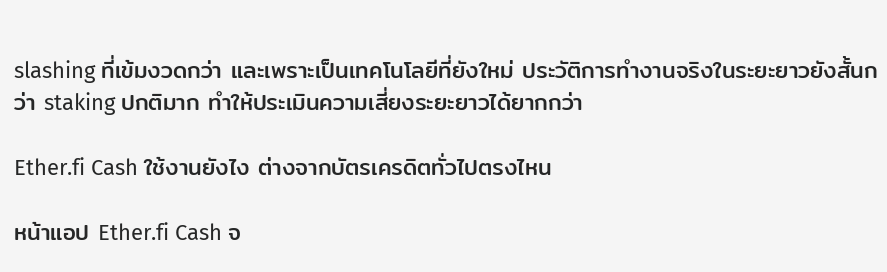slashing ที่เข้มงวดกว่า และเพราะเป็นเทคโนโลยีที่ยังใหม่ ประวัติการทำงานจริงในระยะยาวยังสั้นกว่า staking ปกติมาก ทำให้ประเมินความเสี่ยงระยะยาวได้ยากกว่า

Ether.fi Cash ใช้งานยังไง ต่างจากบัตรเครดิตทั่วไปตรงไหน

หน้าแอป Ether.fi Cash จ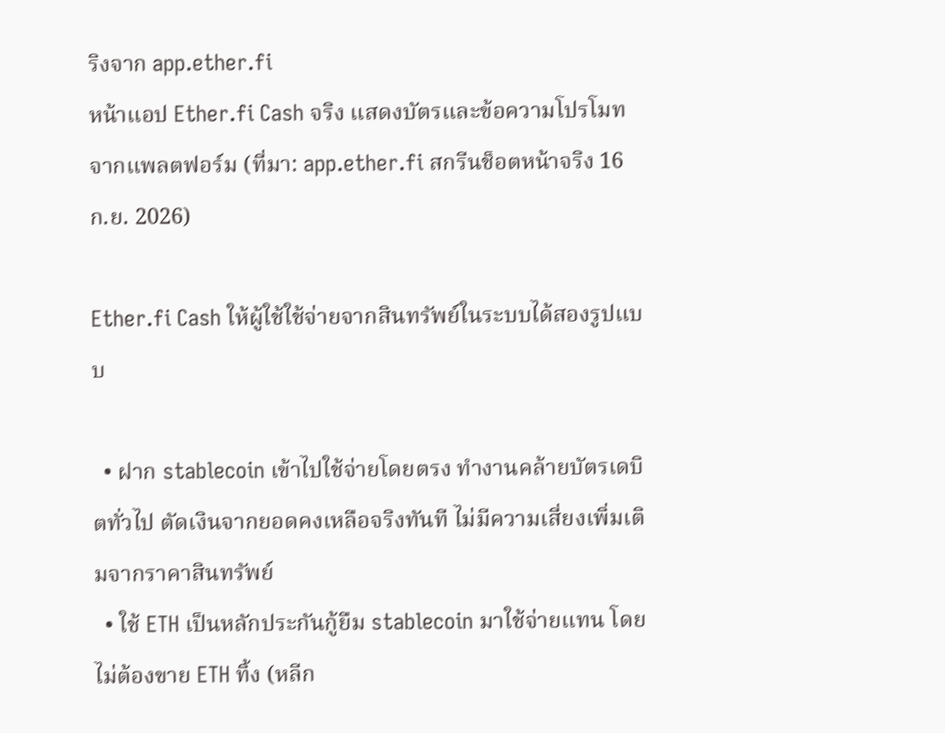ริงจาก app.ether.fi
หน้าแอป Ether.fi Cash จริง แสดงบัตรและข้อความโปรโมทจากแพลตฟอร์ม (ที่มา: app.ether.fi สกรีนช็อตหน้าจริง 16 ก.ย. 2026)

Ether.fi Cash ให้ผู้ใช้ใช้จ่ายจากสินทรัพย์ในระบบได้สองรูปแบบ

  • ฝาก stablecoin เข้าไปใช้จ่ายโดยตรง ทำงานคล้ายบัตรเดบิตทั่วไป ตัดเงินจากยอดคงเหลือจริงทันที ไม่มีความเสี่ยงเพิ่มเติมจากราคาสินทรัพย์
  • ใช้ ETH เป็นหลักประกันกู้ยืม stablecoin มาใช้จ่ายแทน โดยไม่ต้องขาย ETH ทิ้ง (หลีก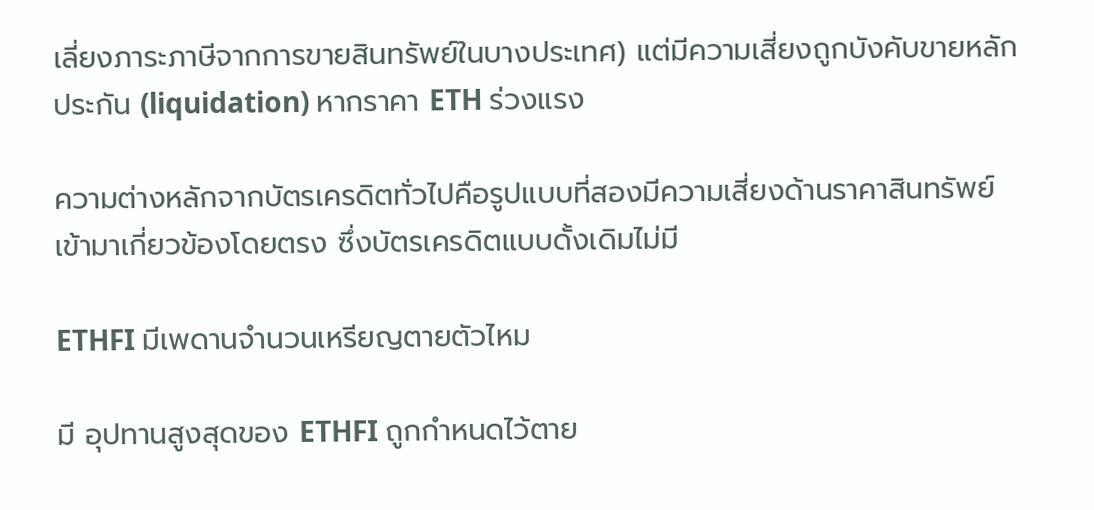เลี่ยงภาระภาษีจากการขายสินทรัพย์ในบางประเทศ) แต่มีความเสี่ยงถูกบังคับขายหลักประกัน (liquidation) หากราคา ETH ร่วงแรง

ความต่างหลักจากบัตรเครดิตทั่วไปคือรูปแบบที่สองมีความเสี่ยงด้านราคาสินทรัพย์เข้ามาเกี่ยวข้องโดยตรง ซึ่งบัตรเครดิตแบบดั้งเดิมไม่มี

ETHFI มีเพดานจำนวนเหรียญตายตัวไหม

มี อุปทานสูงสุดของ ETHFI ถูกกำหนดไว้ตาย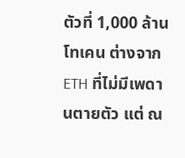ตัวที่ 1,000 ล้านโทเคน ต่างจาก ETH ที่ไม่มีเพดานตายตัว แต่ ณ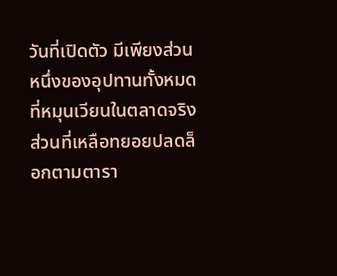วันที่เปิดตัว มีเพียงส่วนหนึ่งของอุปทานทั้งหมดที่หมุนเวียนในตลาดจริง ส่วนที่เหลือทยอยปลดล็อกตามตารา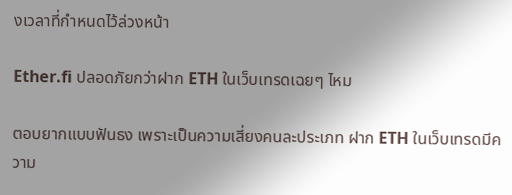งเวลาที่กำหนดไว้ล่วงหน้า

Ether.fi ปลอดภัยกว่าฝาก ETH ในเว็บเทรดเฉยๆ ไหม

ตอบยากแบบฟันธง เพราะเป็นความเสี่ยงคนละประเภท ฝาก ETH ในเว็บเทรดมีความ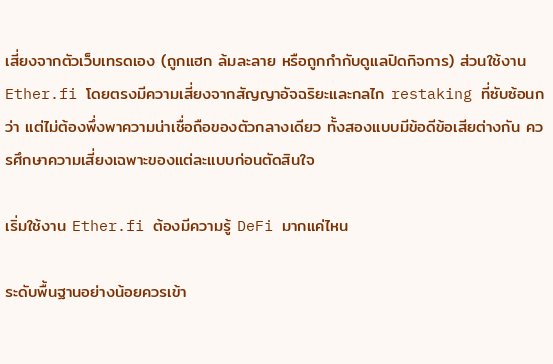เสี่ยงจากตัวเว็บเทรดเอง (ถูกแฮก ล้มละลาย หรือถูกกำกับดูแลปิดกิจการ) ส่วนใช้งาน Ether.fi โดยตรงมีความเสี่ยงจากสัญญาอัจฉริยะและกลไก restaking ที่ซับซ้อนกว่า แต่ไม่ต้องพึ่งพาความน่าเชื่อถือของตัวกลางเดียว ทั้งสองแบบมีข้อดีข้อเสียต่างกัน ควรศึกษาความเสี่ยงเฉพาะของแต่ละแบบก่อนตัดสินใจ

เริ่มใช้งาน Ether.fi ต้องมีความรู้ DeFi มากแค่ไหน

ระดับพื้นฐานอย่างน้อยควรเข้า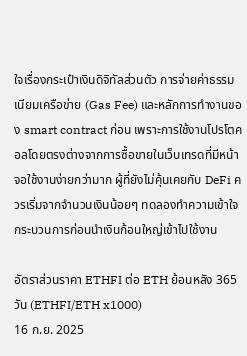ใจเรื่องกระเป๋าเงินดิจิทัลส่วนตัว การจ่ายค่าธรรมเนียมเครือข่าย (Gas Fee) และหลักการทำงานของ smart contract ก่อน เพราะการใช้งานโปรโตคอลโดยตรงต่างจากการซื้อขายในเว็บเทรดที่มีหน้าจอใช้งานง่ายกว่ามาก ผู้ที่ยังไม่คุ้นเคยกับ DeFi ควรเริ่มจากจำนวนเงินน้อยๆ ทดลองทำความเข้าใจกระบวนการก่อนนำเงินก้อนใหญ่เข้าไปใช้งาน

อัตราส่วนราคา ETHFI ต่อ ETH ย้อนหลัง 365 วัน (ETHFI/ETH x1000)
16 ก.ย. 2025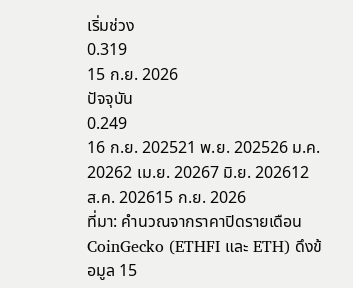เริ่มช่วง
0.319
15 ก.ย. 2026
ปัจจุบัน
0.249
16 ก.ย. 202521 พ.ย. 202526 ม.ค. 20262 เม.ย. 20267 มิ.ย. 202612 ส.ค. 202615 ก.ย. 2026
ที่มา: คำนวณจากราคาปิดรายเดือน CoinGecko (ETHFI และ ETH) ดึงข้อมูล 15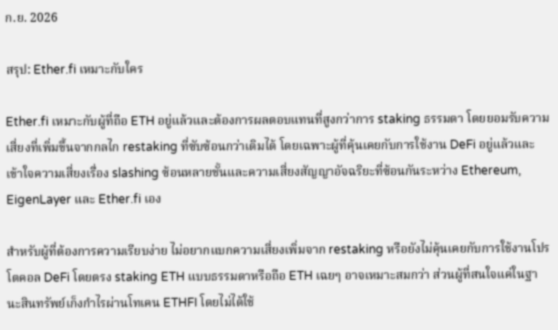ก.ย. 2026

สรุป: Ether.fi เหมาะกับใคร

Ether.fi เหมาะกับผู้ที่ถือ ETH อยู่แล้วและต้องการผลตอบแทนที่สูงกว่าการ staking ธรรมดา โดยยอมรับความเสี่ยงที่เพิ่มขึ้นจากกลไก restaking ที่ซับซ้อนกว่าเดิมได้ โดยเฉพาะผู้ที่คุ้นเคยกับการใช้งาน DeFi อยู่แล้วและเข้าใจความเสี่ยงเรื่อง slashing ซ้อนหลายชั้นและความเสี่ยงสัญญาอัจฉริยะที่ซ้อนกันระหว่าง Ethereum, EigenLayer และ Ether.fi เอง

สำหรับผู้ที่ต้องการความเรียบง่าย ไม่อยากแบกความเสี่ยงเพิ่มจาก restaking หรือยังไม่คุ้นเคยกับการใช้งานโปรโตคอล DeFi โดยตรง staking ETH แบบธรรมดาหรือถือ ETH เฉยๆ อาจเหมาะสมกว่า ส่วนผู้ที่สนใจแค่ในฐานะสินทรัพย์เก็งกำไรผ่านโทเคน ETHFI โดยไม่ได้ใช้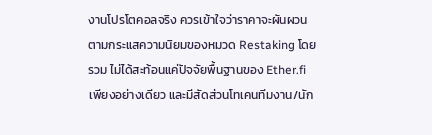งานโปรโตคอลจริง ควรเข้าใจว่าราคาจะผันผวนตามกระแสความนิยมของหมวด Restaking โดยรวม ไม่ได้สะท้อนแค่ปัจจัยพื้นฐานของ Ether.fi เพียงอย่างเดียว และมีสัดส่วนโทเคนทีมงาน/นัก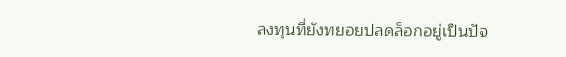ลงทุนที่ยังทยอยปลดล็อกอยู่เป็นปัจ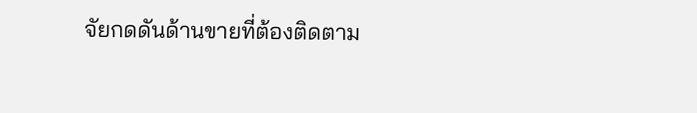จัยกดดันด้านขายที่ต้องติดตาม